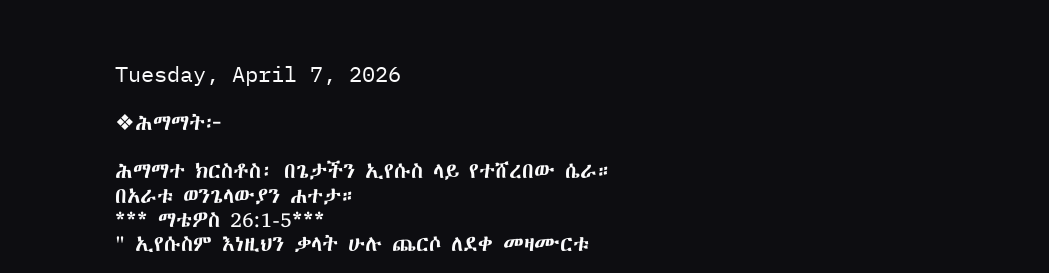Tuesday, April 7, 2026

❖ሕማማት፦

ሕማማተ ክርስቶስ፡ በጌታችን ኢየሱስ ላይ የተሸረበው ሴራ።
በአራቱ ወንጌላውያን ሐተታ።
*** ማቴዎስ 26:1-5***
" ኢየሱስም እነዚህን ቃላት ሁሉ ጨርሶ ለደቀ መዛሙርቱ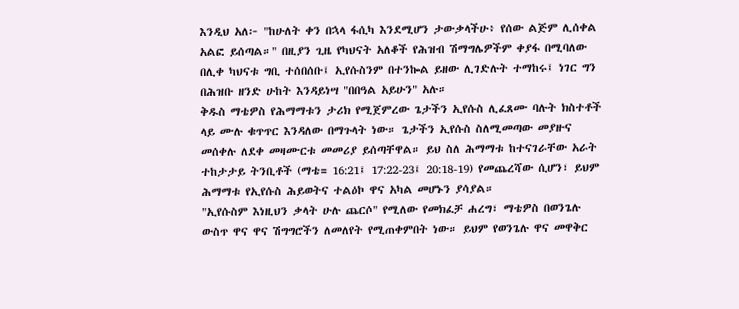እንዲህ አለ፦ "ከሁለት ቀን በኋላ ፋሲካ እንደሚሆን ታውቃላችሁ፥ የሰው ልጅም ሊሰቀል አልፎ ይሰጣል።" በዚያን ጊዜ የካህናት አለቆች የሕዝብ ሽማግሌዎችም ቀያፋ በሚባለው በሊቀ ካህናቱ ግቢ ተሰበሰቡ፤ ኢየሱስንም በተንኰል ይዘው ሊገድሉት ተማከሩ፤ ነገር ግን በሕዝቡ ዘንድ ሁከት እንዳይነሣ "በበዓል አይሁን" አሉ።
ቅዱስ ማቴዎስ የሕማማቱን ታሪክ የሚጀምረው ጌታችን ኢየሱስ ሊፈጸሙ ባሉት ክስተቶች ላይ ሙሉ ቁጥጥር እንዳለው በማጉላት ነው። ጌታችን ኢየሱስ ስለሚመጣው መያዙና መሰቀሉ ለደቀ መዛሙርቱ መመሪያ ይሰጣቸዋል። ይህ ስለ ሕማማቱ ከተናገራቸው አራት ተከታታይ ትንቢቶች (ማቴ= 16:21፤ 17:22-23፤ 20:18-19) የመጨረሻው ሲሆን፣ ይህም ሕማማቱ የኢየሱስ ሕይወትና ተልዕኮ ዋና አካል መሆኑን ያሳያል።
"ኢየሱስም እነዚህን ቃላት ሁሉ ጨርሶ" የሚለው የመክፈቻ ሐረግ፣ ማቴዎስ በወንጌሉ ውስጥ ዋና ዋና ሽግግሮችን ለመለየት የሚጠቀምበት ነው። ይህም የወንጌሉ ዋና መዋቅር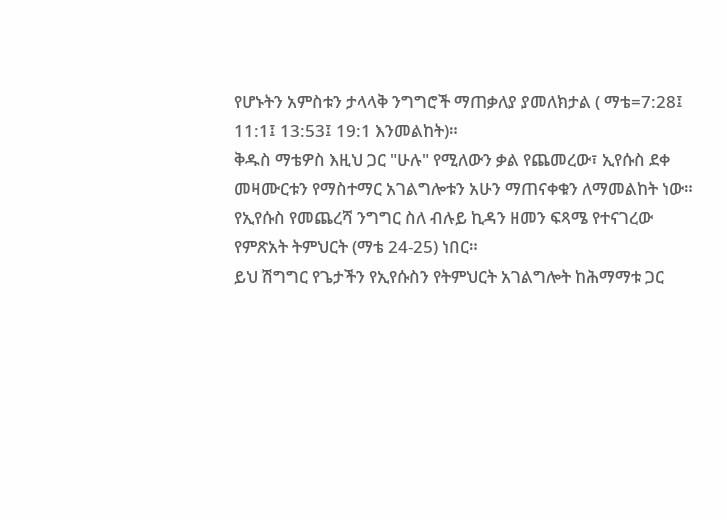የሆኑትን አምስቱን ታላላቅ ንግግሮች ማጠቃለያ ያመለክታል ( ማቴ=7:28፤ 11:1፤ 13:53፤ 19:1 እንመልከት)።
ቅዱስ ማቴዎስ እዚህ ጋር "ሁሉ" የሚለውን ቃል የጨመረው፣ ኢየሱስ ደቀ መዛሙርቱን የማስተማር አገልግሎቱን አሁን ማጠናቀቁን ለማመልከት ነው። የኢየሱስ የመጨረሻ ንግግር ስለ ብሉይ ኪዳን ዘመን ፍጻሜ የተናገረው የምጽአት ትምህርት (ማቴ 24-25) ነበር።
ይህ ሽግግር የጌታችን የኢየሱስን የትምህርት አገልግሎት ከሕማማቱ ጋር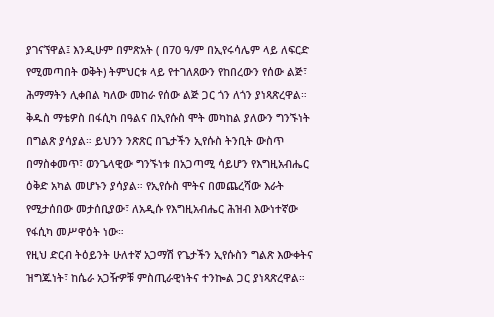ያገናኘዋል፤ እንዲሁም በምጽአት ( በ70 ዓ/ም በኢየሩሳሌም ላይ ለፍርድ የሚመጣበት ወቅት) ትምህርቱ ላይ የተገለጸውን የከበረውን የሰው ልጅ፣ ሕማማትን ሊቀበል ካለው መከራ የሰው ልጅ ጋር ጎን ለጎን ያነጻጽረዋል።
ቅዱስ ማቴዎስ በፋሲካ በዓልና በኢየሱስ ሞት መካከል ያለውን ግንኙነት በግልጽ ያሳያል። ይህንን ንጽጽር በጌታችን ኢየሱስ ትንቢት ውስጥ በማስቀመጥ፣ ወንጌላዊው ግንኙነቱ በአጋጣሚ ሳይሆን የእግዚአብሔር ዕቅድ አካል መሆኑን ያሳያል። የኢየሱስ ሞትና በመጨረሻው እራት የሚታሰበው መታሰቢያው፣ ለአዲሱ የእግዚአብሔር ሕዝብ እውነተኛው የፋሲካ መሥዋዕት ነው።
የዚህ ድርብ ትዕይንት ሁለተኛ አጋማሽ የጌታችን ኢየሱስን ግልጽ እውቀትና ዝግጁነት፣ ከሴራ አጋዥዎቹ ምስጢራዊነትና ተንኰል ጋር ያነጻጽረዋል።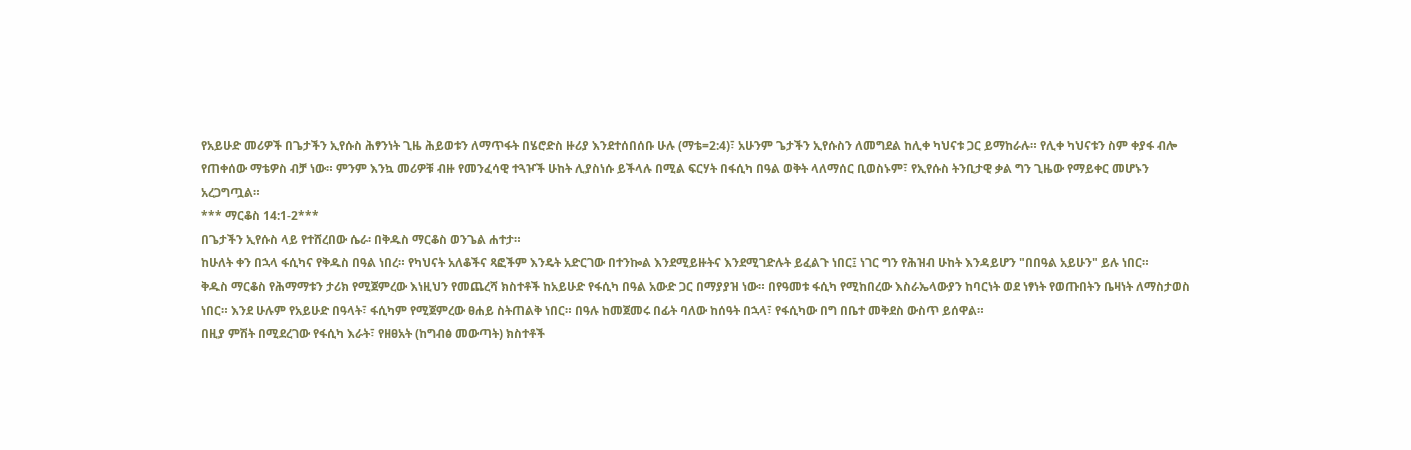የአይሁድ መሪዎች በጌታችን ኢየሱስ ሕፃንነት ጊዜ ሕይወቱን ለማጥፋት በሄሮድስ ዙሪያ እንደተሰበሰቡ ሁሉ (ማቴ=2:4)፣ አሁንም ጌታችን ኢየሱስን ለመግደል ከሊቀ ካህናቱ ጋር ይማከራሉ። የሊቀ ካህናቱን ስም ቀያፋ ብሎ የጠቀሰው ማቴዎስ ብቻ ነው። ምንም እንኳ መሪዎቹ ብዙ የመንፈሳዊ ተጓዦች ሁከት ሊያስነሱ ይችላሉ በሚል ፍርሃት በፋሲካ በዓል ወቅት ላለማሰር ቢወስኑም፣ የኢየሱስ ትንቢታዊ ቃል ግን ጊዜው የማይቀር መሆኑን አረጋግጧል።
*** ማርቆስ 14:1-2***
በጌታችን ኢየሱስ ላይ የተሸረበው ሴራ፡ በቅዱስ ማርቆስ ወንጌል ሐተታ።
ከሁለት ቀን በኋላ ፋሲካና የቅዱስ በዓል ነበረ። የካህናት አለቆችና ጻፎችም እንዴት አድርገው በተንኰል እንደሚይዙትና እንደሚገድሉት ይፈልጉ ነበር፤ ነገር ግን የሕዝብ ሁከት እንዳይሆን "በበዓል አይሁን" ይሉ ነበር።
ቅዱስ ማርቆስ የሕማማቱን ታሪክ የሚጀምረው እነዚህን የመጨረሻ ክስተቶች ከአይሁድ የፋሲካ በዓል አውድ ጋር በማያያዝ ነው። በየዓመቱ ፋሲካ የሚከበረው እስራኤላውያን ከባርነት ወደ ነፃነት የወጡበትን ቤዛነት ለማስታወስ ነበር። እንደ ሁሉም የአይሁድ በዓላት፣ ፋሲካም የሚጀምረው ፀሐይ ስትጠልቅ ነበር። በዓሉ ከመጀመሩ በፊት ባለው ከሰዓት በኋላ፣ የፋሲካው በግ በቤተ መቅደስ ውስጥ ይሰዋል።
በዚያ ምሽት በሚደረገው የፋሲካ እራት፣ የዘፀአት (ከግብፅ መውጣት) ክስተቶች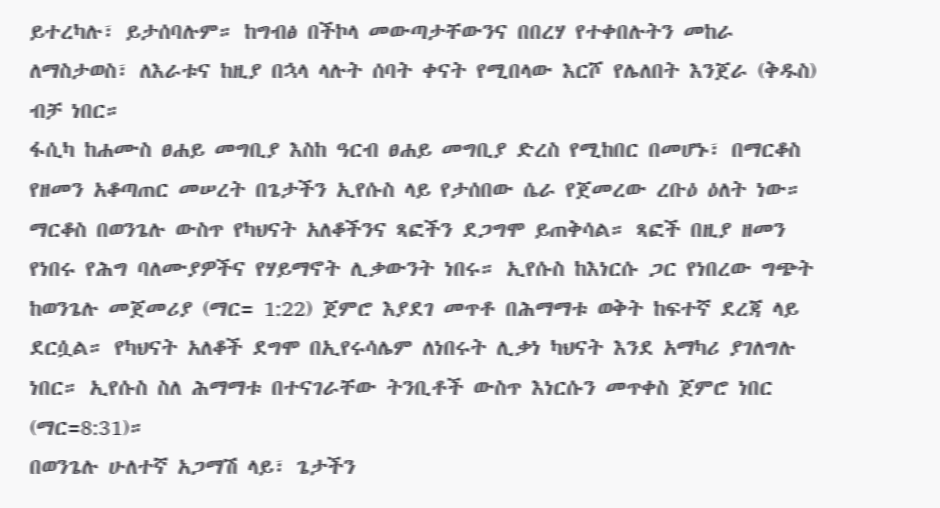ይተረካሉ፣ ይታሰባሉም። ከግብፅ በችኮላ መውጣታቸውንና በበረሃ የተቀበሉትን መከራ ለማስታወስ፣ ለእራቱና ከዚያ በኋላ ላሉት ሰባት ቀናት የሚበላው እርሾ የሌለበት እንጀራ (ቅዱስ) ብቻ ነበር።
ፋሲካ ከሐሙስ ፀሐይ መግቢያ እስከ ዓርብ ፀሐይ መግቢያ ድረስ የሚከበር በመሆኑ፣ በማርቆስ የዘመን አቆጣጠር መሠረት በጌታችን ኢየሱስ ላይ የታሰበው ሴራ የጀመረው ረቡዕ ዕለት ነው።
ማርቆስ በወንጌሉ ውስጥ የካህናት አለቆችንና ጻፎችን ደጋግሞ ይጠቅሳል። ጻፎች በዚያ ዘመን የነበሩ የሕግ ባለሙያዎችና የሃይማኖት ሊቃውንት ነበሩ። ኢየሱስ ከእነርሱ ጋር የነበረው ግጭት ከወንጌሉ መጀመሪያ (ማር= 1:22) ጀምሮ እያደገ መጥቶ በሕማማቱ ወቅት ከፍተኛ ደረጃ ላይ ደርሷል። የካህናት አለቆች ደግሞ በኢየሩሳሌም ለነበሩት ሊቃነ ካህናት እንደ አማካሪ ያገለግሉ ነበር። ኢየሱስ ስለ ሕማማቱ በተናገራቸው ትንቢቶች ውስጥ እነርሱን መጥቀስ ጀምሮ ነበር (ማር=8:31)።
በወንጌሉ ሁለተኛ አጋማሽ ላይ፣ ጌታችን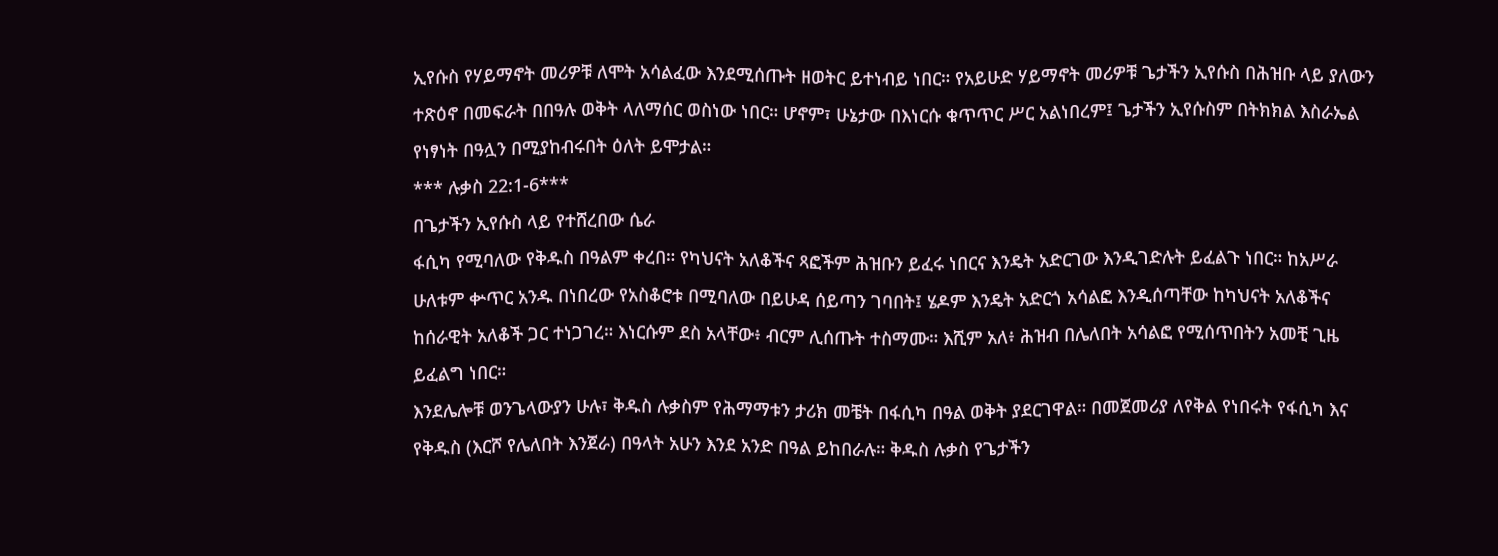ኢየሱስ የሃይማኖት መሪዎቹ ለሞት አሳልፈው እንደሚሰጡት ዘወትር ይተነብይ ነበር። የአይሁድ ሃይማኖት መሪዎቹ ጌታችን ኢየሱስ በሕዝቡ ላይ ያለውን ተጽዕኖ በመፍራት በበዓሉ ወቅት ላለማሰር ወስነው ነበር። ሆኖም፣ ሁኔታው በእነርሱ ቁጥጥር ሥር አልነበረም፤ ጌታችን ኢየሱስም በትክክል እስራኤል የነፃነት በዓሏን በሚያከብሩበት ዕለት ይሞታል።
*** ሉቃስ 22:1-6***
በጌታችን ኢየሱስ ላይ የተሸረበው ሴራ
ፋሲካ የሚባለው የቅዱስ በዓልም ቀረበ። የካህናት አለቆችና ጻፎችም ሕዝቡን ይፈሩ ነበርና እንዴት አድርገው እንዲገድሉት ይፈልጉ ነበር። ከአሥራ ሁለቱም ቍጥር አንዱ በነበረው የአስቆሮቱ በሚባለው በይሁዳ ሰይጣን ገባበት፤ ሄዶም እንዴት አድርጎ አሳልፎ እንዲሰጣቸው ከካህናት አለቆችና ከሰራዊት አለቆች ጋር ተነጋገረ። እነርሱም ደስ አላቸው፥ ብርም ሊሰጡት ተስማሙ። እሺም አለ፥ ሕዝብ በሌለበት አሳልፎ የሚሰጥበትን አመቺ ጊዜ ይፈልግ ነበር።
እንደሌሎቹ ወንጌላውያን ሁሉ፣ ቅዱስ ሉቃስም የሕማማቱን ታሪክ መቼት በፋሲካ በዓል ወቅት ያደርገዋል። በመጀመሪያ ለየቅል የነበሩት የፋሲካ እና የቅዱስ (እርሾ የሌለበት እንጀራ) በዓላት አሁን እንደ አንድ በዓል ይከበራሉ። ቅዱስ ሉቃስ የጌታችን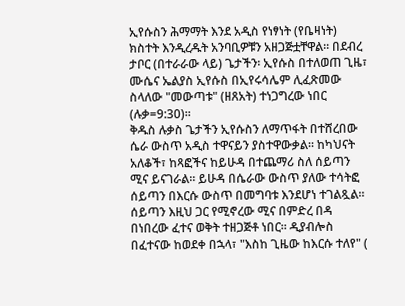ኢየሱስን ሕማማት እንደ አዲስ የነፃነት (የቤዛነት) ክስተት እንዲረዱት አንባቢዎቹን አዘጋጅቷቸዋል። በደብረ ታቦር (በተራራው ላይ) ጌታችን፡ ኢየሱስ በተለወጠ ጊዜ፣ ሙሴና ኤልያስ ኢየሱስ በኢየሩሳሌም ሊፈጽመው ስላለው "መውጣቱ" (ዘጸአት) ተነጋግረው ነበር (ሉቃ=9:30)።
ቅዱስ ሉቃስ ጌታችን ኢየሱስን ለማጥፋት በተሸረበው ሴራ ውስጥ አዲስ ተዋናይን ያስተዋውቃል። ከካህናት አለቆች፣ ከጻፎችና ከይሁዳ በተጨማሪ ስለ ሰይጣን ሚና ይናገራል። ይሁዳ በሴራው ውስጥ ያለው ተሳትፎ ሰይጣን በእርሱ ውስጥ በመግባቱ እንደሆነ ተገልጿል። ሰይጣን እዚህ ጋር የሚኖረው ሚና በምድረ በዳ በነበረው ፈተና ወቅት ተዘጋጅቶ ነበር። ዲያብሎስ በፈተናው ከወደቀ በኋላ፣ "እስከ ጊዜው ከእርሱ ተለየ" (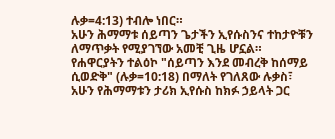ሉቃ=4:13) ተብሎ ነበር።
አሁን ሕማማቱ ሰይጣን ጌታችን ኢየሱስንና ተከታዮቹን ለማጥቃት የሚያገኘው አመቺ ጊዜ ሆኗል። የሐዋርያትን ተልዕኮ "ሰይጣን እንደ መብረቅ ከሰማይ ሲወድቅ" (ሉቃ=10:18) በማለት የገለጸው ሉቃስ፣ አሁን የሕማማቱን ታሪክ ኢየሱስ ከክፉ ኃይላት ጋር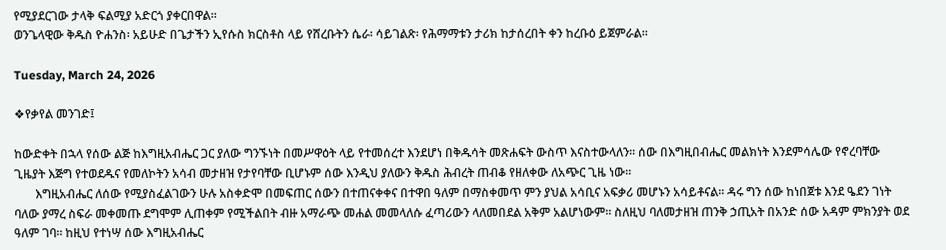የሚያደርገው ታላቅ ፍልሚያ አድርጎ ያቀርበዋል።
ወንጌላዊው ቅዱስ ዮሐንስ፡ አይሁድ በጌታችን ኢየሱስ ክርስቶስ ላይ የሸረቡትን ሴራ፡ ሳይገልጽ፡ የሕማማቱን ታሪክ ከታሰረበት ቀን ከረቡዕ ይጀምራል።

Tuesday, March 24, 2026

❖የቃየል መንገድ፤

ከውድቀት በኋላ የሰው ልጅ ከእግዚአብሔር ጋር ያለው ግንኙነት በመሥዋዕት ላይ የተመሰረተ እንደሆነ በቅዱሳት መጽሐፍት ውስጥ እናስተውላለን፡፡ ሰው በእግዚበብሔር መልክነት እንደምሳሌው የኖረባቸው ጊዜያት እጅግ የተወደዱና የመለኮትን አሳብ መታዘዝ የታየባቸው ቢሆኑም ሰው እንዲህ ያለውን ቅዱስ ሕብረት ጠብቆ የዘለቀው ለአጭር ጊዜ ነው፡፡
       እግዚአብሔር ለሰው የሚያስፈልገውን ሁሉ አስቀድሞ በመፍጠር ሰውን በተጠናቀቀና በተዋበ ዓለም በማስቀመጥ ምን ያህል አሳቢና አፍቃሪ መሆኑን አሳይቶናል፡፡ ዳሩ ግን ሰው ከነበጀቱ እንደ ዔደን ገነት ባለው ያማረ ስፍራ መቀመጡ ደግሞም ሊጠቀም የሚችልበት ብዙ አማራጭ መሐል መመላለሱ ፈጣሪውን ላለመበደል አቅም አልሆነውም፡፡ ስለዚህ ባለመታዘዝ ጠንቅ ኃጢአት በአንድ ሰው አዳም ምክንያት ወደ ዓለም ገባ፡፡ ከዚህ የተነሣ ሰው እግዚአብሔር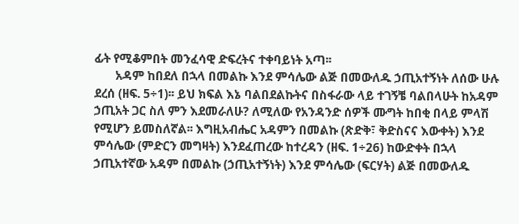ፊት የሚቆምበት መንፈሳዊ ድፍረትና ተቀባይነት አጣ፡፡
       አዳም ከበደለ በኋላ በመልኩ እንደ ምሳሌው ልጅ በመውለዱ ኃጢአተኝነት ለሰው ሁሉ ደረሰ (ዘፍ. 5÷1)፡፡ ይህ ክፍል እኔ ባልበደልኩትና በስፋራው ላይ ተገኝቼ ባልበላሁት ከአዳም ኃጢአት ጋር ስለ ምን እደመራለሁ? ለሚለው የአንዳንድ ሰዎች ሙግት ከበቂ በላይ ምላሽ የሚሆን ይመስለኛል፡፡ እግዚአብሔር አዳምን በመልኩ (ጽድቅ፣ ቅድስናና እውቀት) እንደ ምሳሌው (ምድርን መግዛት) እንደፈጠረው ከተረዳን (ዘፍ. 1÷26) ከውድቀት በኋላ ኃጢአተኛው አዳም በመልኩ (ኃጢአተኝነት) እንደ ምሳሌው (ፍርሃት) ልጅ በመውለዱ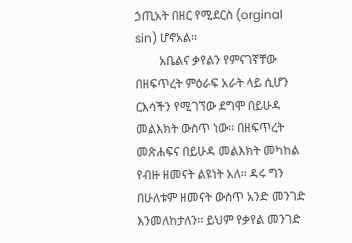ኃጢአት በዘር የሚደርስ (orginal sin) ሆኖአል፡፡
        አቤልና ቃየልን የምናገኛቸው በዘፍጥረት ምዕራፍ አራት ላይ ሲሆን ርእሳችን የሚገኘው ደግሞ በይሁዳ መልእክት ውስጥ ነው፡፡ በዘፍጥረት መጽሐፍና በይሁዳ መልእክት መካከል የብዙ ዘመናት ልዩነት አለ፡፡ ዳሩ ግን በሁለቱም ዘመናት ውስጥ አንድ መንገድ እንመለከታለን፡፡ ይህም የቃየል መንገድ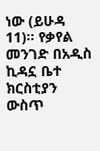ነው (ይሁዳ 11)፡፡ የቃየል መንገድ በአዲስ ኪዳኗ ቤተ ክርስቲያን ውስጥ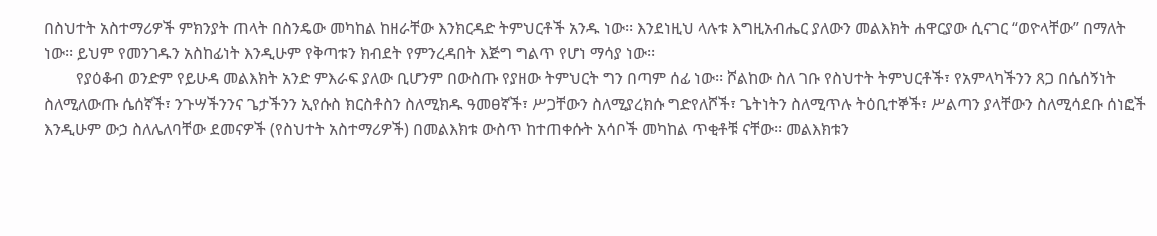በስህተት አስተማሪዎች ምክንያት ጠላት በስንዴው መካከል ከዘራቸው እንክርዳድ ትምህርቶች አንዱ ነው፡፡ እንደነዚህ ላሉቱ እግዚአብሔር ያለውን መልእክት ሐዋርያው ሲናገር “ወዮላቸው” በማለት ነው፡፡ ይህም የመንገዱን አስከፊነት እንዲሁም የቅጣቱን ክብደት የምንረዳበት እጅግ ግልጥ የሆነ ማሳያ ነው፡፡
        የያዕቆብ ወንድም የይሁዳ መልእክት አንድ ምእራፍ ያለው ቢሆንም በውስጡ የያዘው ትምህርት ግን በጣም ሰፊ ነው፡፡ ሾልከው ስለ ገቡ የስህተት ትምህርቶች፣ የአምላካችንን ጸጋ በሴሰኝነት ስለሚለውጡ ሴሰኛች፣ ንጉሣችንንና ጌታችንን ኢየሱስ ክርስቶስን ስለሚክዱ ዓመፀኛች፣ ሥጋቸውን ስለሚያረክሱ ግድየለሾች፣ ጌትነትን ስለሚጥሉ ትዕቢተኞች፣ ሥልጣን ያላቸውን ስለሚሳደቡ ሰነፎች እንዲሁም ውኃ ስለሌለባቸው ደመናዎች (የስህተት አስተማሪዎች) በመልእክቱ ውስጥ ከተጠቀሱት አሳቦች መካከል ጥቂቶቹ ናቸው፡፡ መልእክቱን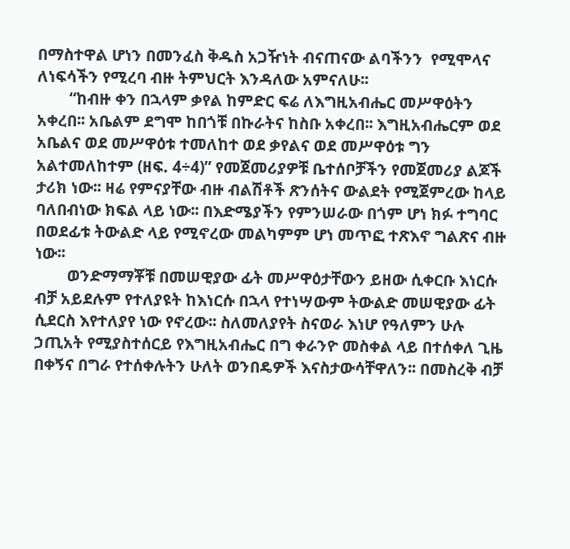በማስተዋል ሆነን በመንፈስ ቅዱስ አጋዥነት ብናጠናው ልባችንን  የሚሞላና ለነፍሳችን የሚረባ ብዙ ትምህርት እንዳለው አምናለሁ፡፡
        “ከብዙ ቀን በኋላም ቃየል ከምድር ፍሬ ለእግዚአብሔር መሥዋዕትን አቀረበ፡፡ አቤልም ደግሞ ከበጎቹ በኩራትና ከስቡ አቀረበ፡፡ እግዚአብሔርም ወደ አቤልና ወደ መሥዋዕቱ ተመለከተ ወደ ቃየልና ወደ መሥዋዕቱ ግን አልተመለከተም (ዘፍ. 4÷4)” የመጀመሪያዎቹ ቤተሰቦቻችን የመጀመሪያ ልጆች ታሪክ ነው፡፡ ዛሬ የምናያቸው ብዙ ብልሽቶች ጽንሰትና ውልደት የሚጀምረው ከላይ ባለበብነው ክፍል ላይ ነው፡፡ በእድሜያችን የምንሠራው በጎም ሆነ ክፉ ተግባር በወደፊቱ ትውልድ ላይ የሚኖረው መልካምም ሆነ መጥፎ ተጽእኖ ግልጽና ብዙ ነው፡፡
        ወንድማማቾቹ በመሠዊያው ፊት መሥዋዕታቸውን ይዘው ሲቀርቡ እነርሱ ብቻ አይደሉም የተለያዩት ከእነርሱ በኋላ የተነሣውም ትውልድ መሠዊያው ፊት ሲደርስ እየተለያየ ነው የኖረው፡፡ ስለመለያየት ስናወራ እነሆ የዓለምን ሁሉ ኃጢአት የሚያስተሰርይ የእግዚአብሔር በግ ቀራንዮ መስቀል ላይ በተሰቀለ ጊዜ በቀኝና በግራ የተሰቀሉትን ሁለት ወንበዴዎች እናስታውሳቸዋለን፡፡ በመስረቅ ብቻ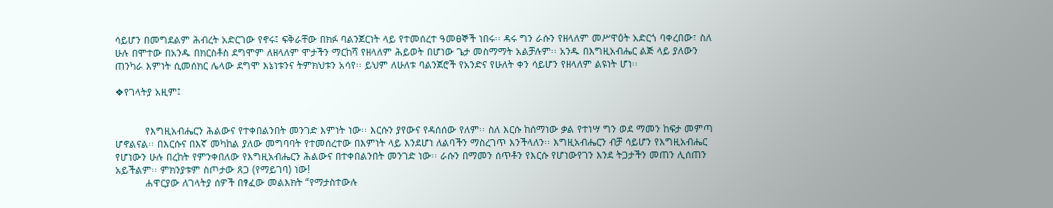ሳይሆን በመግደልም ሕብረት አድርገው የኖሩ፤ ፍቅራቸው በክፉ ባልንጀርነት ላይ የተመሰረተ ዓመፀኞች ነበሩ፡፡ ዳሩ ግን ራሱን የዘላለም መሥዋዕት አድርጎ ባቀረበው፣ ስለ ሁሉ በሞተው በአንዱ በክርስቶስ ደግሞም ለዘላለም ሞታችን ማርከሻ የዘላለም ሕይወት በሆነው ጌታ መስማማት አልቻሉም፡፡ አንዱ በእግዚአብሔር ልጅ ላይ ያለውን ጠንካራ እምነት ሲመሰክር ሌላው ደግሞ እኔነቱንና ትምክህቱን አሳየ፡፡ ይህም ለሁለቱ ባልንጀሮች የአንድና የሁለት ቀን ሳይሆን የዘላለም ልዩነት ሆነ፡፡

❖የገላትያ አዚም፤


          የእግዚአብሔርን ሕልውና የተቀበልንበት መንገድ እምነት ነው፡፡ እርሱን ያየውና የዳሰሰው የለም፡፡ ስለ እርሱ ከሰማነው ቃል የተነሣ ግን ወደ ማመን ከፍታ መምጣ ሆኖልናል፡፡ በእርሱና በእኛ መካከል ያለው መግባባት የተመሰረተው በእምነት ላይ እንደሆነ ለልባችን ማስረገጥ እንችላለን፡፡ እግዚአብሔርን ብቻ ሳይሆን የእግዚአብሔር የሆነውን ሁሉ በረከት የምንቀበለው የእግዚአብሔርን ሕልውና በተቀበልንበት መንገድ ነው፡፡ ራሱን በማመን ሰጥቶን የእርሱ የሆነውየገን እንደ ትጋታችን መጠን ሊሰጠን አይችልም፡፡ ምክንያቱም ስጦታው ጸጋ (የማይገባ) ነው!
          ሐዋርያው ለገላትያ ሰዎች በፃፈው መልእክት “የማታስተውሉ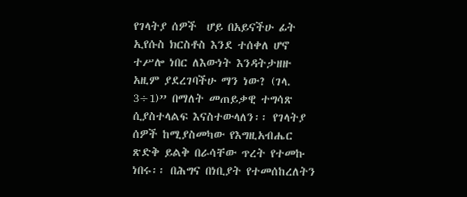የገላትያ ሰዎች  ሆይ በአይናችሁ ፊት ኢየሱስ ክርስቶስ እንደ ተሰቀለ ሆኖ ተሥሎ ነበር ለእውነት እንዳትታዘዙ አዚም ያደረገባችሁ ማን ነው? (ገላ. 3÷1)” በማለት መጠይቃዊ ተግሳጽ ሲያስተላልፍ እናስተውላለን፡፡ የገላትያ ሰዎች ከሚያስመካው የእግዚአብሔር ጽድቅ ይልቅ በራሳቸው ጥረት የተመኩ ነበሩ፡፡ በሕግና በነቢያት የተመሰከረለትን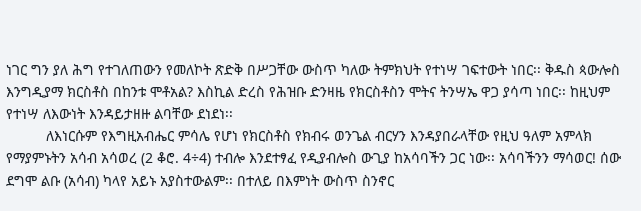ነገር ግን ያለ ሕግ የተገለጠውን የመለኮት ጽድቅ በሥጋቸው ውስጥ ካለው ትምክህት የተነሣ ገፍተውት ነበር፡፡ ቅዱስ ጳውሎስ እንግዲያማ ክርስቶስ በከንቱ ሞቶአል? እስኪል ድረስ የሕዝቡ ድንዛዜ የክርስቶስን ሞትና ትንሣኤ ዋጋ ያሳጣ ነበር፡፡ ከዚህም የተነሣ ለእውነት እንዳይታዘዙ ልባቸው ደነደነ፡፡
          ለእነርሱም የእግዚአብሔር ምሳሌ የሆነ የክርስቶስ የክብሩ ወንጌል ብርሃን እንዳያበራላቸው የዚህ ዓለም አምላክ የማያምኑትን አሳብ አሳወረ (2 ቆሮ. 4÷4) ተብሎ እንደተፃፈ የዲያብሎስ ውጊያ ከአሳባችን ጋር ነው፡፡ አሳባችንን ማሳወር! ሰው ደግሞ ልቡ (አሳብ) ካላየ አይኑ አያስተውልም፡፡ በተለይ በእምነት ውስጥ ስንኖር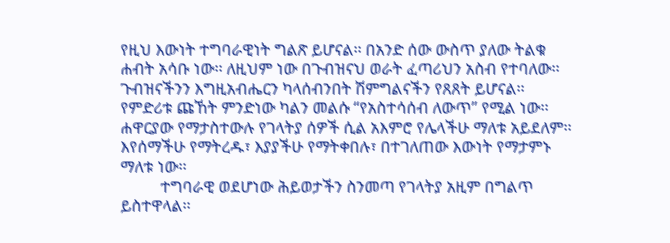የዚህ እውነት ተግባራዊነት ግልጽ ይሆናል፡፡ በአንድ ሰው ውስጥ ያለው ትልቁ ሐብት አሳቡ ነው፡፡ ለዚህም ነው በጉብዝናህ ወራት ፈጣሪህን አስብ የተባለው፡፡ ጉብዝናችንን እግዚአብሔርን ካላሰብንበት ሽምግልናችን የጸጸት ይሆናል፡፡ የምድሪቱ ጩኸት ምንድነው ካልን መልሱ “የአስተሳሰብ ለውጥ” የሚል ነው፡፡ ሐዋርያው የማታስተውሉ የገላትያ ሰዎች ሲል አእምሮ የሌላችሁ ማለቱ አይደለም፡፡ እየሰማችሁ የማትረዱ፣ እያያችሁ የማትቀበሉ፣ በተገለጠው እውነት የማታምኑ ማለቱ ነው፡፡
          ተግባራዊ ወደሆነው ሕይወታችን ስንመጣ የገላትያ አዚም በግልጥ ይስተዋላል፡፡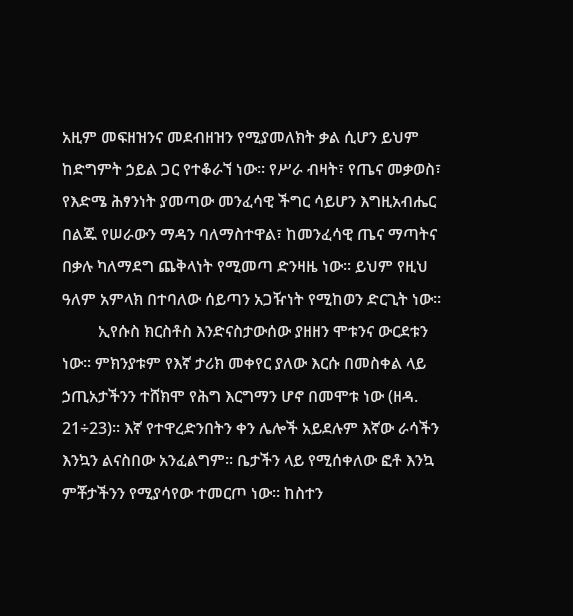አዚም መፍዘዝንና መደብዘዝን የሚያመለክት ቃል ሲሆን ይህም ከድግምት ኃይል ጋር የተቆራኘ ነው፡፡ የሥራ ብዛት፣ የጤና መቃወስ፣ የእድሜ ሕፃንነት ያመጣው መንፈሳዊ ችግር ሳይሆን እግዚአብሔር በልጁ የሠራውን ማዳን ባለማስተዋል፣ ከመንፈሳዊ ጤና ማጣትና በቃሉ ካለማደግ ጨቅላነት የሚመጣ ድንዛዜ ነው፡፡ ይህም የዚህ ዓለም አምላክ በተባለው ሰይጣን አጋዥነት የሚከወን ድርጊት ነው፡፡
         ኢየሱስ ክርስቶስ እንድናስታውሰው ያዘዘን ሞቱንና ውርደቱን ነው፡፡ ምክንያቱም የእኛ ታሪክ መቀየር ያለው እርሱ በመስቀል ላይ ኃጢአታችንን ተሸክሞ የሕግ እርግማን ሆኖ በመሞቱ ነው (ዘዳ. 21÷23)፡፡ እኛ የተዋረድንበትን ቀን ሌሎች አይደሉም እኛው ራሳችን እንኳን ልናስበው አንፈልግም፡፡ ቤታችን ላይ የሚሰቀለው ፎቶ እንኳ ምቾታችንን የሚያሳየው ተመርጦ ነው፡፡ ከስተን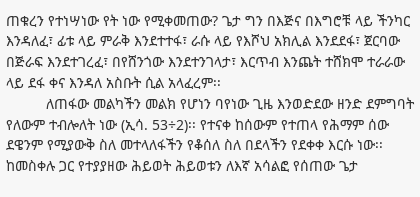ጠቁረን የተነሣነው የት ነው የሚቀመጠው? ጌታ ግን በእጅና በእግሮቹ ላይ ችንካር እንዳለፈ፣ ፊቱ ላይ ምራቅ እንደተተፋ፣ ራሱ ላይ የእሾህ አክሊል እንደደፋ፣ ጀርባው በጅራፍ እንደተገረፈ፣ በየሸንጎው እንደተንገላታ፣ እርጥብ እንጨት ተሸክሞ ተራራው ላይ ደፋ ቀና እንዳለ አስቡት ሲል አላፈረም፡፡
          ለጠፋው መልካችን መልክ የሆነን ባየነው ጊዜ እንወድደው ዘንድ ደምግባት የለውም ተብሎለት ነው (ኢሳ. 53÷2)፡፡ የተናቀ ከሰውም የተጠላ የሕማም ሰው ደዌንም የሚያውቅ ስለ መተላለፋችን የቆሰለ ስለ በደላችን የደቀቀ እርሱ ነው፡፡ ከመስቀሉ ጋር የተያያዘው ሕይወት ሕይወቱን ለእኛ አሳልፎ የሰጠው ጌታ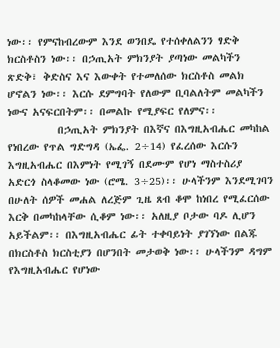ነው፡፡ የምናከብረውም እንደ ወንበዴ የተሰቀለልንን ፃድቅ ክርስቶስን ነው፡፡ በኃጢአት ምክንያት ያጣነው መልካችን ጽድቅ፣ ቅድስና እና እውቀት የተመለሰው ክርስቶስ መልክ ሆኖልን ነው፡፡ እርሱ ደምግባት የለውም ቢባልለትም መልካችን ነውና አናፍርበትም፡፡ በመልኩ የሚያፍር የለምና፡፡
          በኃጢአት ምክንያት በእኛና በእግዚአብሔር መካከል የነበረው የጥል ግድግዳ (ኤፌ. 2÷14) የፈረሰው እርሱን እግዚአብሔር በእምነት የሚገኝ በደሙም የሆነ ማስተስሪያ አድርጎ ስላቆመው ነው (ሮሜ. 3÷25)፡፡ ሁላችንም እንደሚገባን በሁለት ሰዎች መሐል ለረጅም ጊዜ ጸብ ቆሞ ከነበረ የሚፈርሰው እርቅ በመካከላቸው ሲቆም ነው፡፡ አለዚያ ቦታው ባዶ ሊሆን አይችልም፡፡ በእግዚአብሔር ፊት ተቀባይነት ያገኘነው በልጁ በክርስቶስ ክርስቲያን በሆንበት መታወቅ ነው፡፡ ሁላችንም ዳግም የእግዚአብሔር የሆነው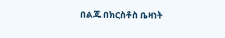በልጁ በክርስቶስ ቤዛነት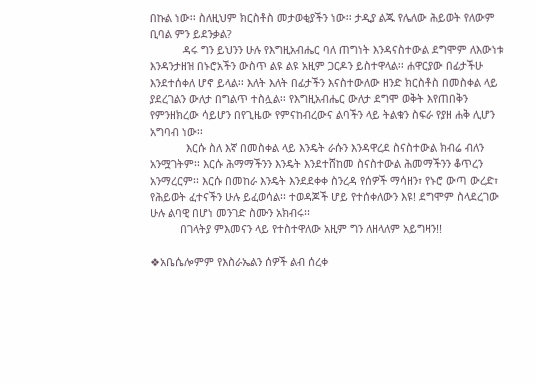በኩል ነው፡፡ ስለዚህም ክርስቶስ መታወቂያችን ነው፡፡ ታዲያ ልጁ የሌለው ሕይወት የለውም ቢባል ምን ይደንቃል?
           ዳሩ ግን ይህንን ሁሉ የእግዚአብሔር ባለ ጠግነት እንዳናስተውል ደግሞም ለእውነቱ እንዳንታዘዝ በኑሮአችን ውስጥ ልዩ ልዩ አዚም ጋርዶን ይስተዋላል፡፡ ሐዋርያው በፊታችሁ እንደተሰቀለ ሆኖ ይላል፡፡ እለት እለት በፊታችን እናስተውለው ዘንድ ክርስቶስ በመስቀል ላይ ያደረገልን ውለታ በግልጥ ተስሏል፡፡ የእግዚአብሔር ውለታ ደግሞ ወቅት እየጠበቅን የምንዘክረው ሳይሆን በየጊዜው የምናከብረውና ልባችን ላይ ትልቁን ስፍራ የያዘ ሐቅ ሊሆን አግባብ ነው፡፡
            እርሱ ስለ እኛ በመስቀል ላይ እንዴት ራሱን እንዳዋረደ ስናስተውል ክብሬ ብለን አንሟገትም፡፡ እርሱ ሕማማችንን እንዴት እንደተሸከመ ስናስተውል ሕመማችንን ቆጥረን አንማረርም፡፡ እርሱ በመከራ እንዴት እንደደቀቀ ስንረዳ የሰዎች ማሳዘን፣ የኑሮ ውጣ ውረድ፣ የሕይወት ፈተናችን ሁሉ ይፈወሳል፡፡ ተወዳጆች ሆይ የተሰቀለውን እዩ! ደግሞም ስላደረገው ሁሉ ልባዊ በሆነ መንገድ ስሙን አክብሩ፡፡
          በገላትያ ምእመናን ላይ የተስተዋለው አዚም ግን ለዘላለም አይግዛን!!

❖አቤሴሎምም የእስራኤልን ሰዎች ልብ ሰረቀ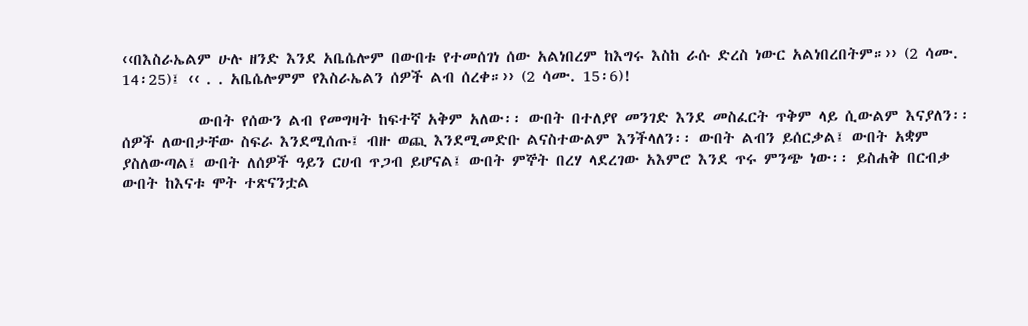‹‹በእስራኤልም ሁሉ ዘንድ እንደ አቤሴሎም በውበቱ የተመሰገነ ሰው አልነበረም ከእግሩ እስከ ራሱ ድረስ ነውር አልነበረበትም።›› (2 ሳሙ. 14፡25)፤ ‹‹ . . አቤሴሎምም የእስራኤልን ሰዎች ልብ ሰረቀ።›› (2 ሳሙ. 15፡6)!

           ውበት የሰውን ልብ የመግዛት ከፍተኛ አቅም አለው፡፡ ውበት በተለያየ መንገድ እንደ መስፈርት ጥቅም ላይ ሲውልም እናያለን፡፡ ሰዎች ለውበታቸው ስፍራ እንደሚሰጡ፤ ብዙ ወጪ እንደሚመድቡ ልናስተውልም እንችላለን፡፡ ውበት ልብን ይሰርቃል፤ ውበት አቋም ያስለውጣል፤ ውበት ለሰዎች ዓይን ርሀብ ጥጋብ ይሆናል፤ ውበት ምኞት በረሃ ላደረገው አእምሮ እንደ ጥሩ ምንጭ ነው፡፡ ይስሐቅ በርብቃ ውበት ከእናቱ ሞት ተጽናንቷል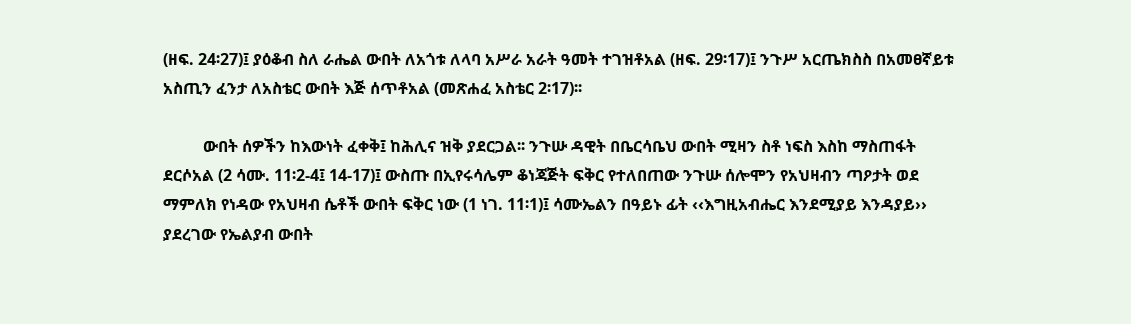(ዘፍ. 24፡27)፤ ያዕቆብ ስለ ራሔል ውበት ለአጎቱ ለላባ አሥራ አራት ዓመት ተገዝቶአል (ዘፍ. 29፡17)፤ ንጉሥ አርጤክስስ በአመፀኛይቱ አስጢን ፈንታ ለአስቴር ውበት እጅ ሰጥቶአል (መጽሐፈ አስቴር 2፡17)፡፡

          ውበት ሰዎችን ከእውነት ፈቀቅ፤ ከሕሊና ዝቅ ያደርጋል፡፡ ንጉሡ ዳዊት በቤርሳቤህ ውበት ሚዛን ስቶ ነፍስ እስከ ማስጠፋት ደርሶአል (2 ሳሙ. 11፡2-4፤ 14-17)፤ ውስጡ በኢየሩሳሌም ቆነጃጅት ፍቅር የተለበጠው ንጉሡ ሰሎሞን የአህዛብን ጣዖታት ወደ ማምለክ የነዳው የአህዛብ ሴቶች ውበት ፍቅር ነው (1 ነገ. 11፡1)፤ ሳሙኤልን በዓይኑ ፊት ‹‹እግዚአብሔር እንደሚያይ እንዳያይ›› ያደረገው የኤልያብ ውበት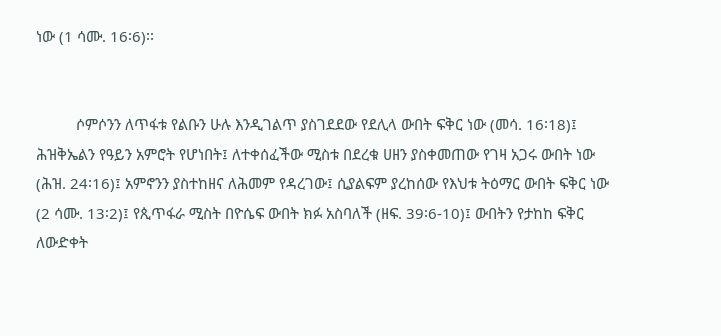ነው (1 ሳሙ. 16፡6)፡፡


          ሶምሶንን ለጥፋቱ የልቡን ሁሉ እንዲገልጥ ያስገደደው የደሊላ ውበት ፍቅር ነው (መሳ. 16፡18)፤ ሕዝቅኤልን የዓይን አምሮት የሆነበት፤ ለተቀሰፈችው ሚስቱ በደረቁ ሀዘን ያስቀመጠው የገዛ አጋሩ ውበት ነው (ሕዝ. 24፡16)፤ አምኖንን ያስተከዘና ለሕመም የዳረገው፤ ሲያልፍም ያረከሰው የእህቱ ትዕማር ውበት ፍቅር ነው (2 ሳሙ. 13፡2)፤ የጲጥፋራ ሚስት በዮሴፍ ውበት ክፉ አስባለች (ዘፍ. 39፡6-10)፤ ውበትን የታከከ ፍቅር ለውድቀት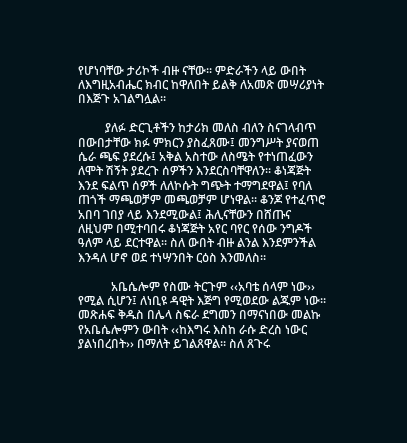የሆነባቸው ታሪኮች ብዙ ናቸው፡፡ ምድራችን ላይ ውበት ለእግዚአብሔር ክብር ከዋለበት ይልቅ ለአመጽ መሣሪያነት በእጅጉ አገልግሏል፡፡

         ያለፉ ድርጊቶችን ከታሪክ መለስ ብለን ስናገላብጥ በውበታቸው ክፉ ምክርን ያስፈጸሙ፤ መንግሥት ያናወጠ ሴራ ጫፍ ያደረሱ፤ አቅል አስተው ለስሜት የተነጠፈውን ለሞት ሽኝት ያደረጉ ሰዎችን እንደርስባቸዋለን፡፡ ቆነጃጅት እንደ ፍልጥ ሰዎች ለለኮሱት ግጭት ተማግደዋል፤ የባለ ጠጎች ማጫወቻም መጫወቻም ሆነዋል፡፡ ቆንጆ የተፈጥሮ አበባ ገበያ ላይ እንደሚውል፤ ሕሊናቸውን በሸጡና ለዚህም በሚተባበሩ ቆነጃጅት አየር ባየር የሰው ንግዶች ዓለም ላይ ደርተዋል፡፡ ስለ ውበት ብዙ ልንል እንደምንችል እንዳለ ሆኖ ወደ ተነሣንበት ርዕስ እንመለስ፡፡

           አቤሴሎም የስሙ ትርጉም ‹‹አባቴ ሰላም ነው›› የሚል ሲሆን፤ ለነቢዩ ዳዊት እጅግ የሚወደው ልጁም ነው፡፡ መጽሐፍ ቅዱስ በሌላ ስፍራ ደግመን በማናነበው መልኩ የአቤሴሎምን ውበት ‹‹ከእግሩ እስከ ራሱ ድረስ ነውር ያልነበረበት›› በማለት ይገልጸዋል፡፡ ስለ ጸጉሩ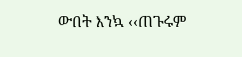ውበት እንኳ ‹‹ጠጉሩም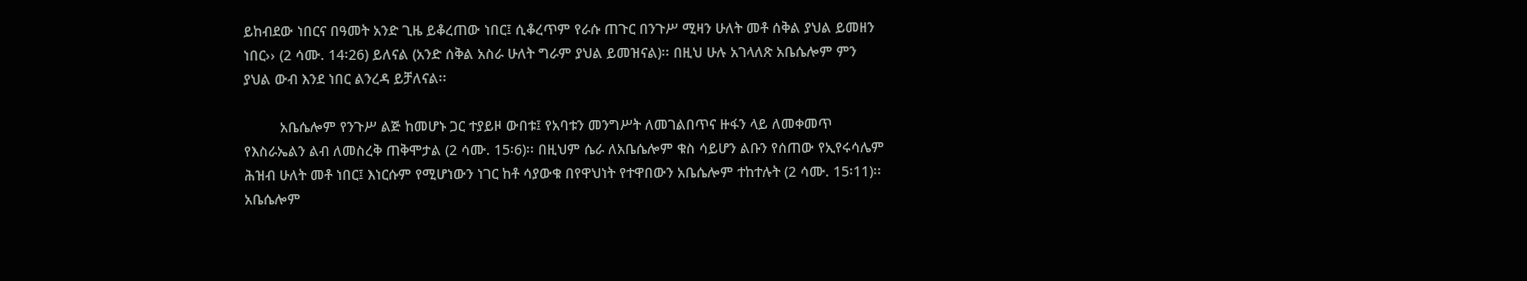ይከብደው ነበርና በዓመት አንድ ጊዜ ይቆረጠው ነበር፤ ሲቆረጥም የራሱ ጠጉር በንጉሥ ሚዛን ሁለት መቶ ሰቅል ያህል ይመዘን ነበር›› (2 ሳሙ. 14፡26) ይለናል (አንድ ሰቅል አስራ ሁለት ግራም ያህል ይመዝናል)፡፡ በዚህ ሁሉ አገላለጽ አቤሴሎም ምን ያህል ውብ እንደ ነበር ልንረዳ ይቻለናል፡፡

         አቤሴሎም የንጉሥ ልጅ ከመሆኑ ጋር ተያይዞ ውበቱ፤ የአባቱን መንግሥት ለመገልበጥና ዙፋን ላይ ለመቀመጥ የእስራኤልን ልብ ለመስረቅ ጠቅሞታል (2 ሳሙ. 15፡6)፡፡ በዚህም ሴራ ለአቤሴሎም ቁስ ሳይሆን ልቡን የሰጠው የኢየሩሳሌም ሕዝብ ሁለት መቶ ነበር፤ እነርሱም የሚሆነውን ነገር ከቶ ሳያውቁ በየዋህነት የተዋበውን አቤሴሎም ተከተሉት (2 ሳሙ. 15፡11)፡፡ አቤሴሎም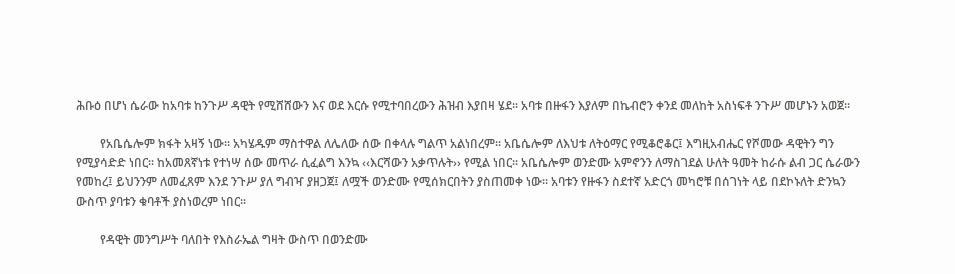ሕቡዕ በሆነ ሴራው ከአባቱ ከንጉሥ ዳዊት የሚሸሸውን እና ወደ እርሱ የሚተባበረውን ሕዝብ እያበዛ ሄደ፡፡ አባቱ በዙፋን እያለም በኬብሮን ቀንደ መለከት አስነፍቶ ንጉሥ መሆኑን አወጀ፡፡

        የአቤሴሎም ክፋት አዛኝ ነው፡፡ አካሄዱም ማስተዋል ለሌለው ሰው በቀላሉ ግልጥ አልነበረም፡፡ አቤሴሎም ለእህቱ ለትዕማር የሚቆሮቆር፤ እግዚአብሔር የሾመው ዳዊትን ግን የሚያሳድድ ነበር፡፡ ከአመጸኛነቱ የተነሣ ሰው መጥራ ሲፈልግ እንኳ ‹‹እርሻውን አቃጥሉት›› የሚል ነበር፡፡ አቤሴሎም ወንድሙ አምኖንን ለማስገደል ሁለት ዓመት ከራሱ ልብ ጋር ሴራውን የመከረ፤ ይህንንም ለመፈጸም እንደ ንጉሥ ያለ ግብዣ ያዘጋጀ፤ ለሟች ወንድሙ የሚሰክርበትን ያስጠመቀ ነው፡፡ አባቱን የዙፋን ስደተኛ አድርጎ መካሮቹ በሰገነት ላይ በደኮኑለት ድንኳን ውስጥ ያባቱን ቁባቶች ያስነወረም ነበር፡፡

        የዳዊት መንግሥት ባለበት የእስራኤል ግዛት ውስጥ በወንድሙ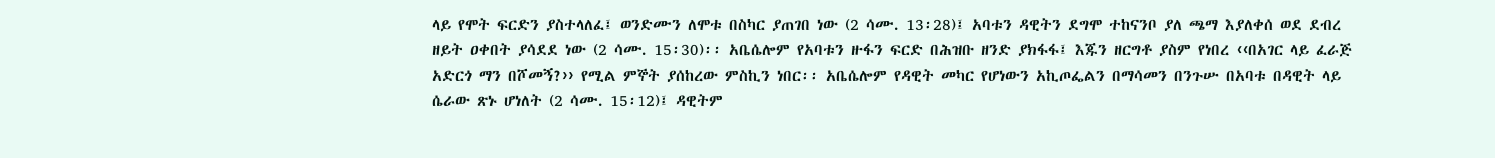ላይ የሞት ፍርድን ያስተላለፈ፤ ወንድሙን ለሞቱ በስካር ያጠገበ ነው (2 ሳሙ. 13፡28)፤ አባቱን ዳዊትን ደግሞ ተከናንቦ ያለ ጫማ እያለቀሰ ወደ ደብረ ዘይት ዐቀበት ያሳደደ ነው (2 ሳሙ. 15፡30)፡፡ አቤሴሎም የአባቱን ዙፋን ፍርድ በሕዝቡ ዘንድ ያክፋፋ፤ እጁን ዘርግቶ ያስም የነበረ ‹‹በአገር ላይ ፈራጅ አድርጎ ማን በሾመኝ?›› የሚል ምኞት ያሰከረው ምስኪን ነበር፡፡ አቤሴሎም የዳዊት መካር የሆነውን አኪጦፌልን በማሳመን በንጉሡ በአባቱ በዳዊት ላይ ሴራው ጽኑ ሆነለት (2 ሳሙ. 15፡12)፤ ዳዊትም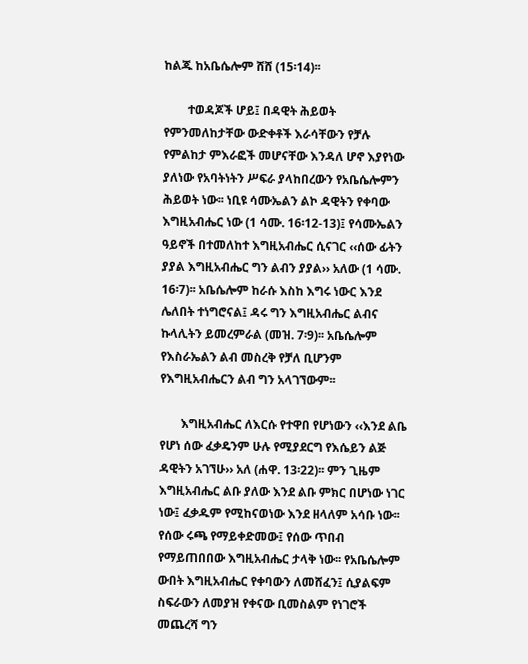ከልጁ ከአቤሴሎም ሸሸ (15፡14)፡፡

        ተወዳጆች ሆይ፤ በዳዊት ሕይወት የምንመለከታቸው ውድቀቶች እራሳቸውን የቻሉ የምልከታ ምእራፎች መሆናቸው እንዳለ ሆኖ እያየነው ያለነው የአባትነትን ሥፍራ ያላከበረውን የአቤሴሎምን ሕይወት ነው፡፡ ነቢዩ ሳሙኤልን ልኮ ዳዊትን የቀባው እግዚአብሔር ነው (1 ሳሙ. 16፡12-13)፤ የሳሙኤልን ዓይኖች በተመለከተ እግዚአብሔር ሲናገር ‹‹ሰው ፊትን ያያል እግዚአብሔር ግን ልብን ያያል›› አለው (1 ሳሙ. 16፡7)፡፡ አቤሴሎም ከራሱ እስከ እግሩ ነውር እንደ ሌለበት ተነግሮናል፤ ዳሩ ግን እግዚአብሔር ልብና ኩላሊትን ይመረምራል (መዝ. 7፡9)፡፡ አቤሴሎም የእስራኤልን ልብ መስረቅ የቻለ ቢሆንም የእግዚአብሔርን ልብ ግን አላገኘውም፡፡

       እግዚአብሔር ለእርሱ የተዋበ የሆነውን ‹‹እንደ ልቤ የሆነ ሰው ፈቃዴንም ሁሉ የሚያደርግ የእሴይን ልጅ ዳዊትን አገኘሁ›› አለ (ሐዋ. 13፡22)፡፡ ምን ጊዜም እግዚአብሔር ልቡ ያለው እንደ ልቡ ምክር በሆነው ነገር ነው፤ ፈቃዱም የሚከናወነው እንደ ዘላለም አሳቡ ነው፡፡ የሰው ሩጫ የማይቀድመው፤ የሰው ጥበብ የማይጠበበው እግዚአብሔር ታላቅ ነው፡፡ የአቤሴሎም ውበት እግዚአብሔር የቀባውን ለመሸፈን፤ ሲያልፍም ስፍራውን ለመያዝ የቀናው ቢመስልም የነገሮች መጨረሻ ግን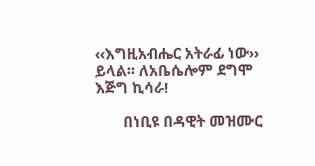‹‹እግዚአብሔር አትራፊ ነው›› ይላል፡፡ ለአቤሴሎም ደግሞ እጅግ ኪሳራ!

       በነቢዩ በዳዊት መዝሙር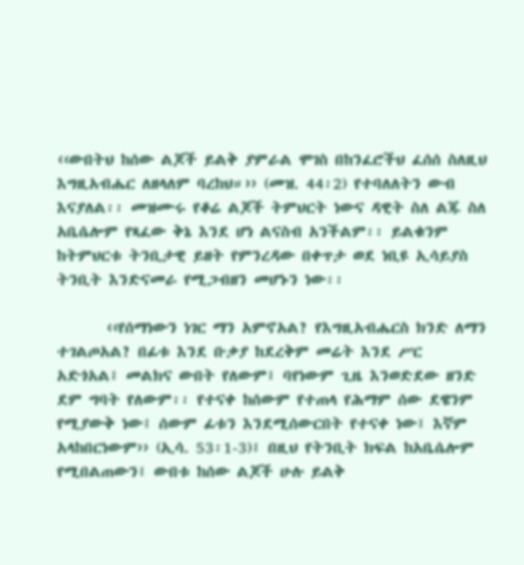‹‹ውበትህ ከሰው ልጆች ይልቅ ያምራል ሞገስ በከንፈሮችህ ፈሰሰ ስለዚህ እግዚአብሔር ለዘላለም ባረከህ።›› (መዝ. 44፡2) የተባለለትን ውብ እናያለል፡፡ መዝሙሩ የቆሬ ልጆች ትምህርት ነውና ዳዊት ስለ ልጁ ስለ አቤሴሎም የጻፈው ቅኔ እንደ ሆነ ልናስብ አንችልም፡፡ ይልቁንም ከትምህርቱ ትንቢታዊ ይዘት የምንረዳው በቀጥታ ወደ ነቢዩ ኢሳይያስ ትንቢት እንድናመራ የሚጋብዘን መሆኑን ነው፡፡

       ‹‹የሰማነውን ነገር ማን አምኖአል? የእግዚአብሔርስ ክንድ ለማን ተገልጦአል? በፊቱ እንደ ቡቃያ ከደረቅም መሬት እንደ ሥር አድጎአል፤ መልክና ውበት የለውም፤ ባየነውም ጊዜ እንወድደው ዘንድ ደም ግባት የለውም፡፡ የተናቀ ከሰውም የተጠላ የሕማም ሰው ደዌንም የሚያውቅ ነው፤ ሰውም ፊቱን እንደሚሰውርበት የተናቀ ነው፤ እኛም አላከበርነውም›› (ኢሳ. 53፡1-3)፤ በዚህ የትንቢት ክፍል ከአቤሴሎም የሚበልጠውን፤ ውበቱ ከሰው ልጆች ሁሉ ይልቅ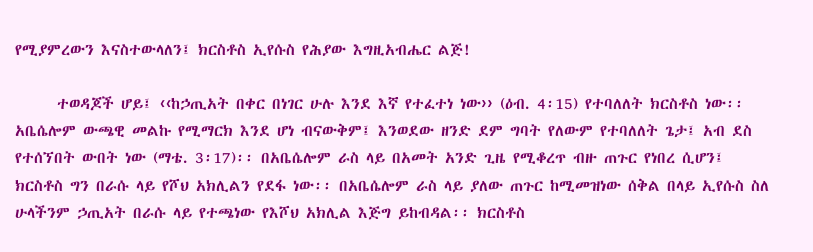የሚያምረውን እናስተውላለን፤ ክርስቶስ ኢየሱስ የሕያው እግዚአብሔር ልጅ!

      ተወዳጆች ሆይ፤ ‹‹ከኃጢአት በቀር በነገር ሁሉ እንደ እኛ የተፈተነ ነው›› (ዕብ. 4፡15) የተባለለት ክርስቶስ ነው፡፡ አቤሴሎም ውጫዊ መልኩ የሚማርክ እንደ ሆነ ብናውቅም፤ እንወደው ዘንድ ደም ግባት የለውም የተባለለት ጌታ፤ አብ ደስ የተሰኘበት ውበት ነው (ማቴ. 3፡17)፡፡ በአቤሴሎም ራስ ላይ በአመት አንድ ጊዜ የሚቆረጥ ብዙ ጠጉር የነበረ ሲሆን፤ ክርስቶስ ግን በራሱ ላይ የሾህ አክሊልን የደፋ ነው፡፡ በአቤሴሎም ራስ ላይ ያለው ጠጉር ከሚመዝነው ሰቅል በላይ ኢየሱስ ስለ ሁላችንም ኃጢአት በራሱ ላይ የተጫነው የእሾህ አክሊል እጅግ ይከብዳል፡፡ ክርስቶስ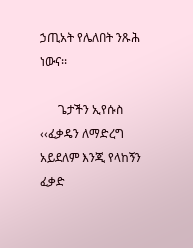ኃጢአት የሌለበት ንጹሕ ነውና፡፡

      ጌታችን ኢየሱስ ‹‹ፈቃዴን ለማድረግ አይደለም እንጂ የላከኝን ፈቃድ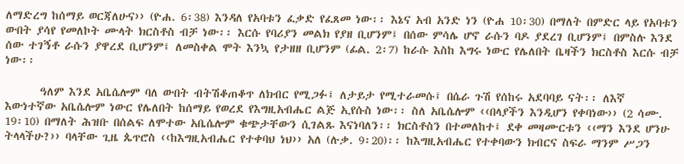ለማድረግ ከሰማይ ወርጃለሁና›› (ዮሐ. 6፡38) እንዳለ የአባቱን ፈቃድ የፈጸመ ነው፡፡ እኔና አብ አንድ ነን (ዮሐ 10፡30) በማለት በምድር ላይ የአባቱን ውበት ያሳየ የመለኮት ሙላት ክርስቶስ ብቻ ነው፡፡ እርሱ የባሪያን መልክ የያዘ ቢሆንም፤ በሰው ምሳሌ ሆኖ ራሱን ባዶ ያደረገ ቢሆንም፤ በምስሉ እንደ ሰው ተገኝቶ ራሱን ያዋረደ ቢሆንም፤ ለመስቀል ሞት እንኳ የታዘዘ ቢሆንም (ፊል. 2፡7) ከራሱ እስከ እግሩ ነውር የሌለበት ቤዛችን ክርስቶስ እርሱ ብቻ ነው፡፡

       ዓለም እንደ አቤሴሎም ባለ ውበት ብትሽቆጠቆጥ ለክብር የሚጋፉ፤ ለታይታ የሚተራመሱ፤ በሴራ ጉሽ የሰከሩ አደባባይ ናት፡፡ ለእኛ እውነተኛው አቤሴሎም ነውር የሌለበት ከሰማይ የወረደ የእግዚአብሔር ልጅ ኢየሱስ ነው፡፡ ስለ አቤሴሎም ‹‹በላያችን እንዲሆን የቀባነው›› (2 ሳሙ. 19፡10) በማለት ሕዝቡ በሰልፍ ለሞተው አቤሴሎም ቁጭታቸውን ሲገልጹ እናነባለን፡፡ ክርስቶስን በተመለከተ፤ ደቀ መዛሙርቱን ‹‹ማን እንደ ሆንሁ ትላላችሁ?›› ባላቸው ጊዜ ጴጥሮስ ‹‹ከእግዚአብሔር የተቀባህ ነህ›› አለ (ሉቃ. 9፡20)፡፡ ከእግዚአብሔር የተቀባውን ክብርና ስፍራ ማንም ሥጋን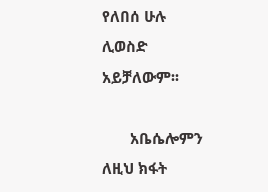የለበሰ ሁሉ ሊወስድ አይቻለውም፡፡

       አቤሴሎምን ለዚህ ክፋት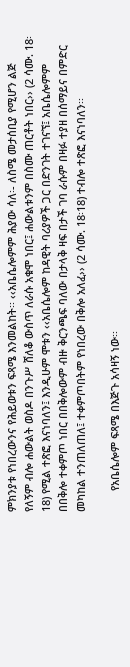ምክንያቱ የነበረውንና የሕይወቱን ፍጻሜ እንመልከት፡፡ ‹‹አቤሴሎምም ሕያው ሳለ፡- ለስሜ መታሰቢያ የሚሆን ልጅ የለኝም ብሎ ሐውልት ወስዶ በንጉሥ ሸለቆ ውስጥ ለራሱ አቁሞ ነበር፤ ሐውልቱንም በስሙ ጠርቶት ነበር›› (2 ሳሙ. 18፡18) የሚል ተጽፎ እናነባለን፤ እንዲሁም ሞቱን ‹‹አቤሴሎም ከዳዊት ባሪያዎች ጋር በድንገት ተገናኘ፤ አቤሴሎምም በበቅሎ ተቀምጦ ነበር በበቅሎውም ብዙ ቅርንጫፍ ባለው በታላቅ ዛፍ በታች ገባ ራሱም በዛፉ ተያዘ በሰማይና በምድር መካከል ተንጠለጠለ፤ ተቀምጦበትም የነበረው በቅሎ አለፈ›› (2 ሳሙ. 18፡18) ተብሎ ተጽፎ እናነባለን፡፡

       የአቤሴሎም ፍጻሜ በእጅጉ አሳዛኝ ነው፡፡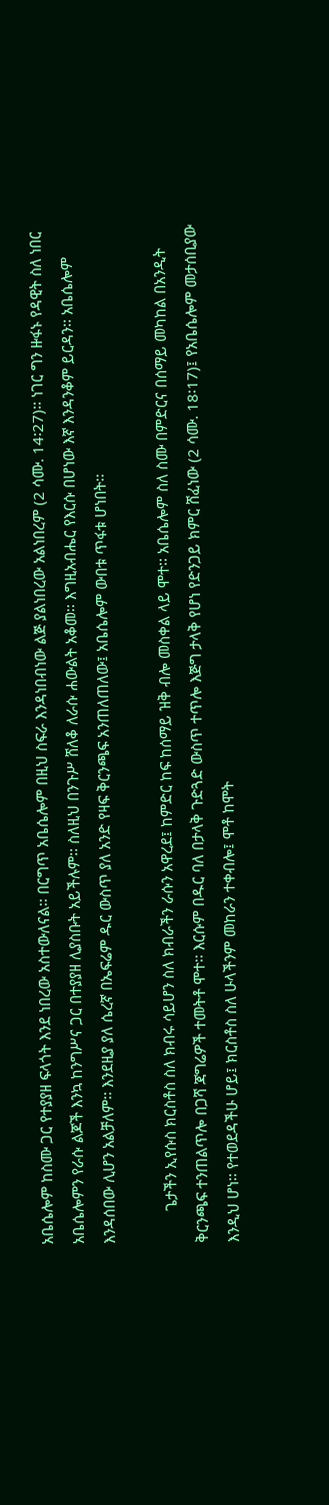አቤሴሎም ከስሙ ጋር የተያያዘ ፍላጎት እንደ ነበረው አስተውለናል፡፡ በርግጥ አቤሴሎም በዚህ ስፍራ እንዳነበብነው ልጅ ያልነበረው አልነበረም (2 ሳሙ. 14፡27)፡፡ ነገር ግን ዙፋኑ የዳዊት ስለ ነበር አቤሴሎምን የራሱ ልጆች እንኳ ከንግሥና ጋር በተያያዘ ሊያስቡት አይችሉም፡፡ ስለዚህ በንጉሥ ሸለቆ ለራሱ ሐውልት አቆመ፡፡ እግዚአብሔር የእርሱ በሆነው እኛ እንዳንቆም ይርዳን፡፡ አቤሴሎም እንዳሰበው ሊሆን አልቻለም፡፡ እንደዚያ ያለ ሴረኛ በኤፍሬም ዱር ውስጥ ያለ አንድ የዛፍ ቅርንጫፍ አንጠለጠለው፤ አቤሴሎም ውበቱ ጥፋቱ ሆነበት፡፡

        ጌታችን ኢየሱስ ክርስቶስ ስለ ክብሩ ሳይሆን ስለ ክብራችን ራሱን አዋረደ፤ ከምድር ከፍ ከሰማይ ዝቅ ብሎ መስቀል ላይ ሞተ፡፡ አቤሴሎም ስለ ስሙ በምድርና በሰማይ መካከል በአንዲት ቅርንጫፍ ተንጠልጥሎ በጋሻ ጃግሬዎች ተመትቶ ሞተ፡፡ እርሱም በዱር ባለ በታላቅ ጉድጓድ ውስጥ ተጥሎ እጅግ ታላቅ የሆነ የድንጋይ ክምር ሸፈነው (2 ሳሙ. 18፡17)፤ የአቤሴሎም መታሰቢያው እንዲህ ሆነ፡፡ የተወደዳችሁ ሆይ፤ ክርስቶስ ስለ ሁላችንም መከራን ተቀብሎ፤ ሞቶ ከሞት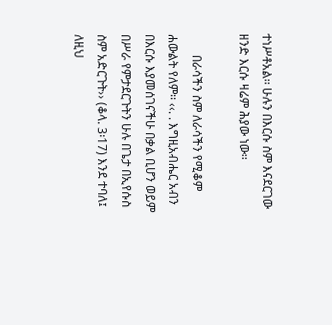ተነሥቶአል፡፡ ሁሉን በእርሱ ስም እናደርገው ዘንድ እርሱ ዛሬም ሕያው ነው፡፡

       በራሳችን ስም ለራሳችን የሚቆም ሐውልት የለም፡፡ ‹‹. . እግዚአብሔር አብን በእርሱ እያመሰገናችሁ በቃል ቢሆን ወይም በሥራ የምታደርጉትን ሁሉ በጌታ በኢየሱስ ስም አድርጉት›› (ቆላ. 3፡17) እንደ ተባለ፤ ለዚህ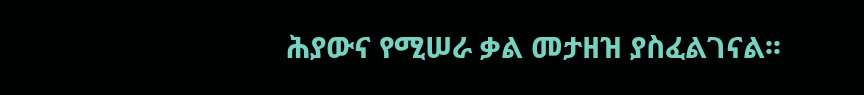ሕያውና የሚሠራ ቃል መታዘዝ ያስፈልገናል፡፡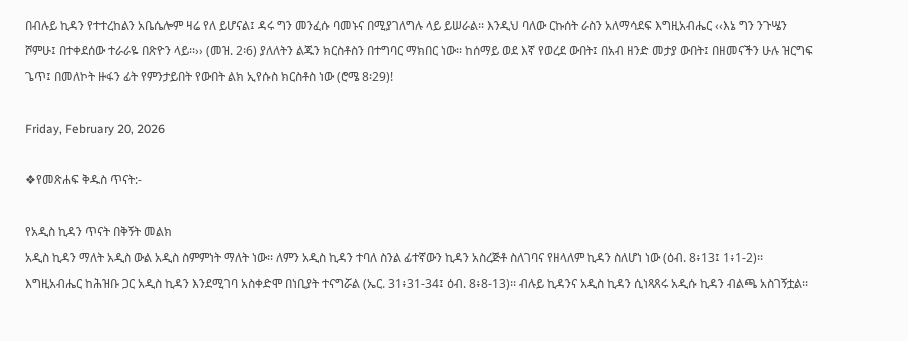በብሉይ ኪዳን የተተረከልን አቤሴሎም ዛሬ የለ ይሆናል፤ ዳሩ ግን መንፈሱ ባመኑና በሚያገለግሉ ላይ ይሠራል፡፡ እንዲህ ባለው ርኩሰት ራስን አለማሳደፍ እግዚአብሔር ‹‹እኔ ግን ንጉሤን ሾምሁ፤ በተቀደሰው ተራራዬ በጽዮን ላይ፡፡›› (መዝ. 2፡6) ያለለትን ልጁን ክርስቶስን በተግባር ማክበር ነው፡፡ ከሰማይ ወደ እኛ የወረደ ውበት፤ በአብ ዘንድ መታያ ውበት፤ በዘመናችን ሁሉ ዝርግፍ ጌጥ፤ በመለኮት ዙፋን ፊት የምንታይበት የውበት ልክ ኢየሱስ ክርስቶስ ነው (ሮሜ 8፡29)!

Friday, February 20, 2026

❖የመጽሐፍ ቅዱስ ጥናት:-

የአዲስ ኪዳን ጥናት በቅኝት መልክ
አዲስ ኪዳን ማለት አዲስ ውል አዲስ ስምምነት ማለት ነው፡፡ ለምን አዲስ ኪዳን ተባለ ስንል ፊተኛውን ኪዳን አስረጅቶ ስለገባና የዘላለም ኪዳን ስለሆነ ነው (ዕብ. 8፥13፤ 1፥1-2)፡፡ እግዚአብሔር ከሕዝቡ ጋር አዲስ ኪዳን እንደሚገባ አስቀድሞ በነቢያት ተናግሯል (ኤር. 31፥31-34፤ ዕብ. 8፥8-13)፡፡ ብሉይ ኪዳንና አዲስ ኪዳን ሲነጻጸሩ አዲሱ ኪዳን ብልጫ አስገኝቷል፡፡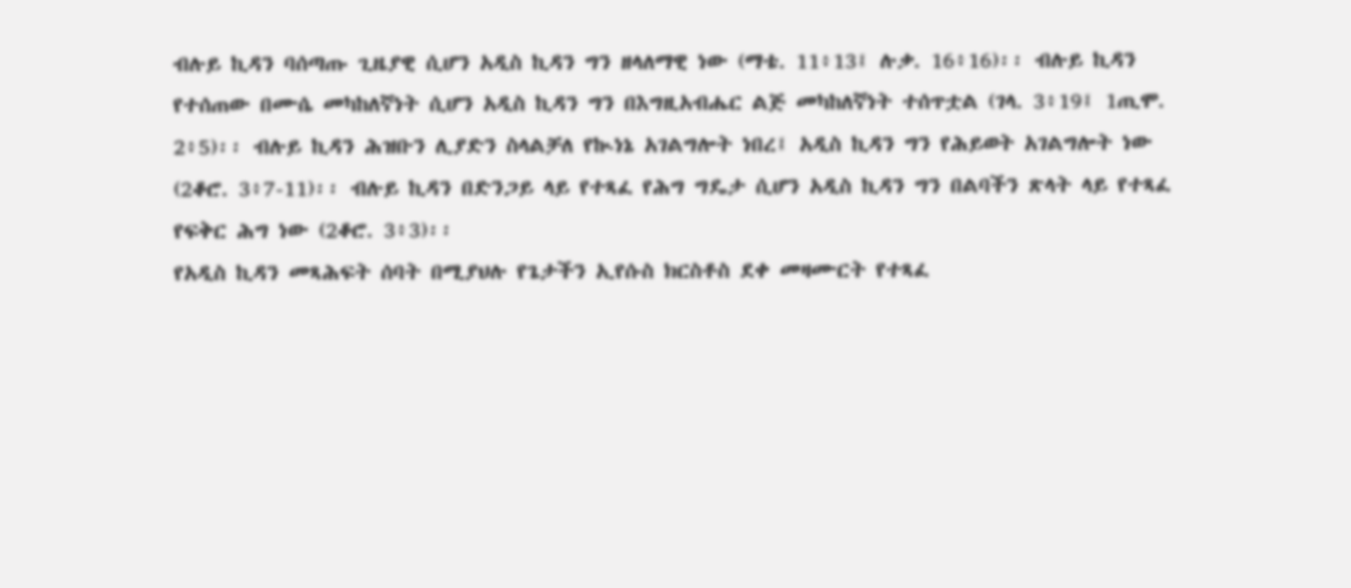ብሉይ ኪዳን ባሰጣጡ ጊዜያዊ ሲሆን አዲስ ኪዳን ግን ዘላለማዊ ነው (ማቴ. 11፥13፤ ሉቃ. 16፥16)፡፡ ብሉይ ኪዳን የተሰጠው በሙሴ መካከለኛነት ሲሆን አዲስ ኪዳን ግን በእግዚአብሔር ልጅ መካከለኛነት ተሰጥቷል (ገላ. 3፥19፤ 1ጢሞ. 2፥5)፡፡ ብሉይ ኪዳን ሕዝቡን ሊያድን ስላልቻለ የኲነኔ አገልግሎት ነበረ፤ አዲስ ኪዳን ግን የሕይወት አገልግሎት ነው (2ቆሮ. 3፥7-11)፡፡ ብሉይ ኪዳን በድንጋይ ላይ የተጻፈ የሕግ ግዴታ ሲሆን አዲስ ኪዳን ግን በልባችን ጽላት ላይ የተጻፈ የፍቅር ሕግ ነው (2ቆሮ. 3፥3)፡፡
የአዲስ ኪዳን መጻሕፍት ሰባት በሚያህሉ የጌታችን ኢየሱስ ክርስቶስ ደቀ መዛሙርት የተጻፈ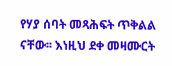የሃያ ሰባት መጻሕፍት ጥቅልል ናቸው፡፡ እነዚህ ደቀ መዛሙርት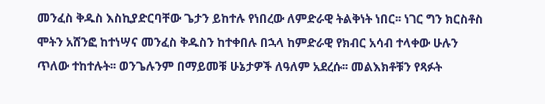መንፈስ ቅዱስ እስኪያድርባቸው ጌታን ይከተሉ የነበረው ለምድራዊ ትልቅነት ነበር፡፡ ነገር ግን ክርስቶስ ሞትን አሸንፎ ከተነሣና መንፈስ ቅዱስን ከተቀበሉ በኋላ ከምድራዊ የክብር አሳብ ተላቀው ሁሉን ጥለው ተከተሉት፡፡ ወንጌሉንም በማይመቹ ሁኔታዎች ለዓለም አደረሱ፡፡ መልእክቶቹን የጻፉት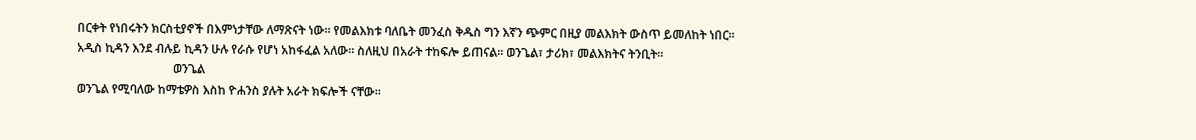በርቀት የነበሩትን ክርስቲያኖች በእምነታቸው ለማጽናት ነው፡፡ የመልእክቱ ባለቤት መንፈስ ቅዱስ ግን እኛን ጭምር በዚያ መልእክት ውስጥ ይመለከት ነበር፡፡
አዲስ ኪዳን እንደ ብሉይ ኪዳን ሁሉ የራሱ የሆነ አከፋፈል አለው፡፡ ስለዚህ በአራት ተከፍሎ ይጠናል፡፡ ወንጌል፣ ታሪክ፣ መልእክትና ትንቢት፡፡
                                ወንጌል
ወንጌል የሚባለው ከማቴዎስ እስከ ዮሐንስ ያሉት አራት ክፍሎች ናቸው፡፡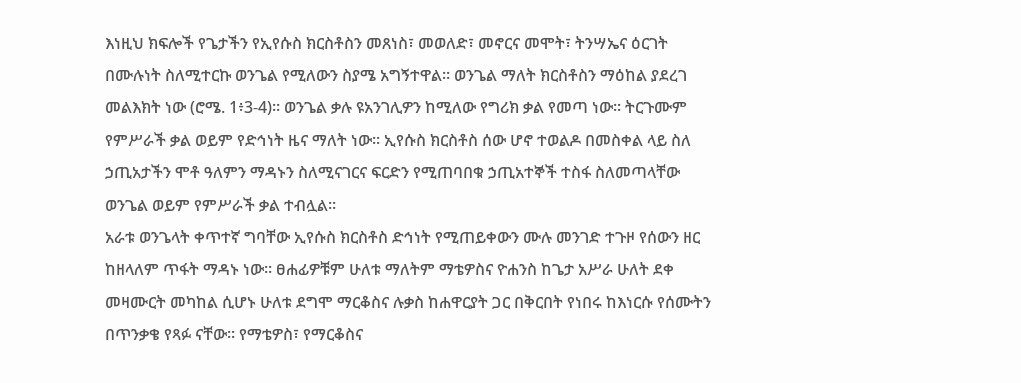እነዚህ ክፍሎች የጌታችን የኢየሱስ ክርስቶስን መጸነስ፣ መወለድ፣ መኖርና መሞት፣ ትንሣኤና ዕርገት በሙሉነት ስለሚተርኩ ወንጌል የሚለውን ስያሜ አግኝተዋል፡፡ ወንጌል ማለት ክርስቶስን ማዕከል ያደረገ መልእክት ነው (ሮሜ. 1፥3-4)፡፡ ወንጌል ቃሉ ዩአንገሊዎን ከሚለው የግሪክ ቃል የመጣ ነው፡፡ ትርጉሙም የምሥራች ቃል ወይም የድኅነት ዜና ማለት ነው፡፡ ኢየሱስ ክርስቶስ ሰው ሆኖ ተወልዶ በመስቀል ላይ ስለ ኃጢአታችን ሞቶ ዓለምን ማዳኑን ስለሚናገርና ፍርድን የሚጠባበቁ ኃጢአተኞች ተስፋ ስለመጣላቸው ወንጌል ወይም የምሥራች ቃል ተብሏል፡፡
አራቱ ወንጌላት ቀጥተኛ ግባቸው ኢየሱስ ክርስቶስ ድኅነት የሚጠይቀውን ሙሉ መንገድ ተጉዞ የሰውን ዘር ከዘላለም ጥፋት ማዳኑ ነው፡፡ ፀሐፊዎቹም ሁለቱ ማለትም ማቴዎስና ዮሐንስ ከጌታ አሥራ ሁለት ደቀ መዛሙርት መካከል ሲሆኑ ሁለቱ ደግሞ ማርቆስና ሉቃስ ከሐዋርያት ጋር በቅርበት የነበሩ ከእነርሱ የሰሙትን በጥንቃቄ የጻፉ ናቸው፡፡ የማቴዎስ፣ የማርቆስና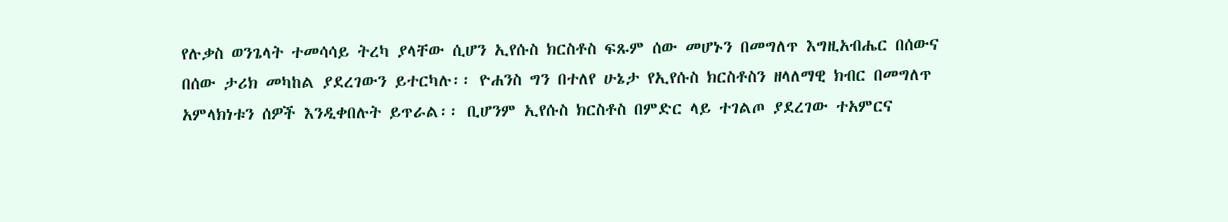የሉቃስ ወንጌላት ተመሳሳይ ትረካ ያላቸው ሲሆን ኢየሱስ ክርስቶስ ፍጹም ሰው መሆኑን በመግለጥ እግዚአብሔር በሰውና በሰው ታሪክ መካከል ያደረገውን ይተርካሉ፡፡ ዮሐንስ ግን በተለየ ሁኔታ የኢየሱስ ክርስቶስን ዘላለማዊ ክብር በመግለጥ አምላክነቱን ሰዎች እንዲቀበሉት ይጥራል፡፡ ቢሆንም ኢየሱስ ክርስቶስ በምድር ላይ ተገልጦ ያደረገው ተአምርና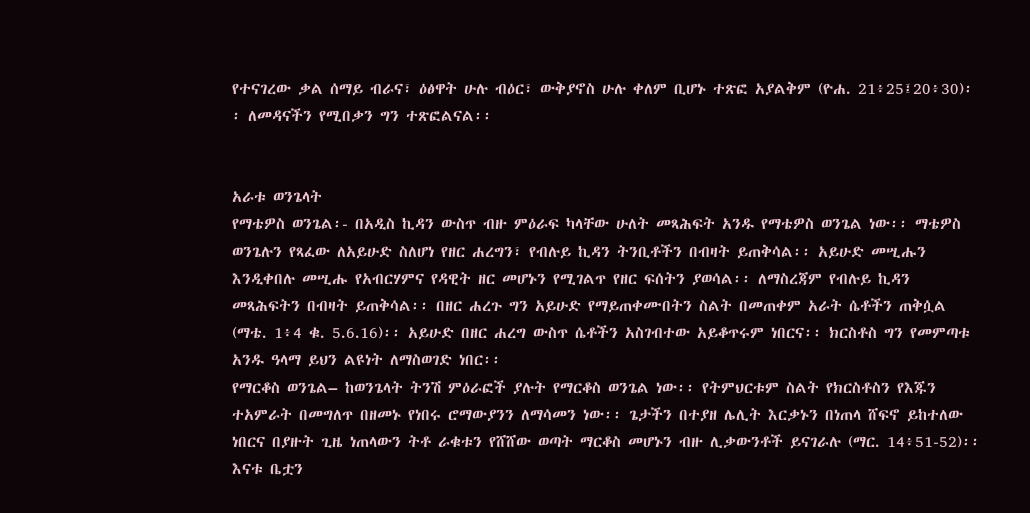የተናገረው ቃል ሰማይ ብራና፣ ዕፅዋት ሁሉ ብዕር፣ ውቅያኖስ ሁሉ ቀለም ቢሆኑ ተጽፎ አያልቅም (ዮሐ. 21፥25፤20፥30)፡፡ ለመዳናችን የሚበቃን ግን ተጽፎልናል፡፡


አራቱ ወንጌላት
የማቴዎስ ወንጌል፡- በአዲስ ኪዳን ውስጥ ብዙ ምዕራፍ ካላቸው ሁለት መጻሕፍት አንዱ የማቴዎስ ወንጌል ነው፡፡ ማቴዎስ ወንጌሉን የጻፈው ለአይሁድ ስለሆነ የዘር ሐረግን፣ የብሉይ ኪዳን ትንቢቶችን በብዛት ይጠቅሳል፡፡ አይሁድ መሢሑን እንዲቀበሉ መሢሑ የአብርሃምና የዳዊት ዘር መሆኑን የሚገልጥ የዘር ፍሰትን ያወሳል፡፡ ለማስረጃም የብሉይ ኪዳን መጻሕፍትን በብዛት ይጠቅሳል፡፡ በዘር ሐረጉ ግን አይሁድ የማይጠቀሙበትን ስልት በመጠቀም አራት ሴቶችን ጠቅሷል (ማቴ. 1፥4 ቁ. 5.6.16)፡፡ አይሁድ በዘር ሐረግ ውስጥ ሴቶችን አስገብተው አይቆጥሩም ነበርና፡፡ ክርስቶስ ግን የመምጣቱ አንዱ ዓላማ ይህን ልዩነት ለማስወገድ ነበር፡፡
የማርቆስ ወንጌል– ከወንጌላት ትንሽ ምዕራፎች ያሉት የማርቆስ ወንጌል ነው፡፡ የትምህርቱም ስልት የክርስቶስን የእጁን ተአምራት በመግለጥ በዘመኑ የነበሩ ሮማውያንን ለማሳመን ነው፡፡ ጌታችን በተያዘ ሌሊት እርቃኑን በነጠላ ሸፍኖ ይከተለው ነበርና በያዙት ጊዜ ነጠላውን ትቶ ራቁቱን የሸሸው ወጣት ማርቆስ መሆኑን ብዙ ሊቃውንቶች ይናገራሉ (ማር. 14፥51-52)፡፡ እናቱ ቤቷን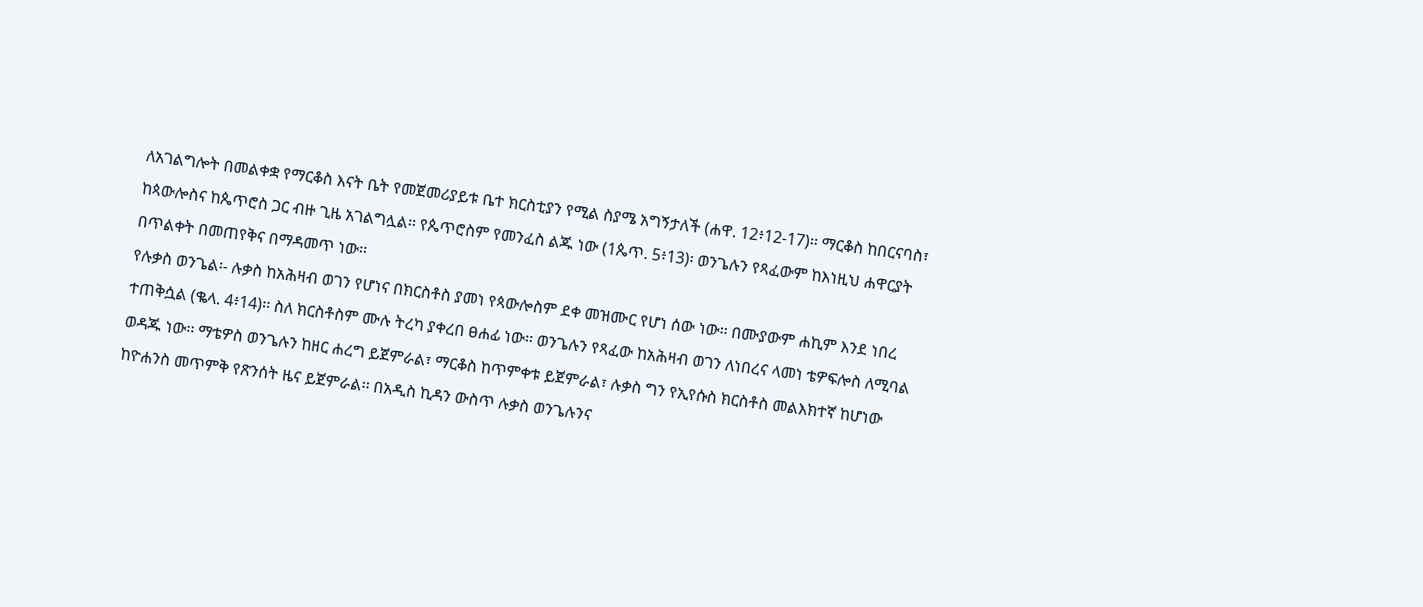ለአገልግሎት በመልቀቋ የማርቆስ እናት ቤት የመጀመሪያይቱ ቤተ ክርስቲያን የሚል ስያሜ አግኝታለች (ሐዋ. 12፥12-17)፡፡ ማርቆስ ከበርናባስ፣ ከጳውሎስና ከጴጥሮስ ጋር ብዙ ጊዜ አገልግሏል፡፡ የጴጥሮስም የመንፈስ ልጁ ነው (1ጴጥ. 5፥13)፡ ወንጌሉን የጻፈውም ከእነዚህ ሐዋርያት በጥልቀት በመጠየቅና በማዳመጥ ነው፡፡
የሉቃስ ወንጌል፡- ሉቃስ ከአሕዛብ ወገን የሆነና በክርስቶስ ያመነ የጳውሎስም ደቀ መዝሙር የሆነ ሰው ነው፡፡ በሙያውም ሐኪም እንደ ነበረ ተጠቅሷል (ቈላ. 4፥14)፡፡ ስለ ክርስቶስም ሙሉ ትረካ ያቀረበ ፀሐፊ ነው፡፡ ወንጌሉን የጻፈው ከአሕዛብ ወገን ለነበረና ላመነ ቴዎፍሎስ ለሚባል ወዳጁ ነው፡፡ ማቴዎስ ወንጌሉን ከዘር ሐረግ ይጀምራል፣ ማርቆስ ከጥምቀቱ ይጀምራል፣ ሉቃስ ግን የኢየሱስ ክርስቶስ መልእክተኛ ከሆነው ከዮሐንስ መጥምቅ የጽንሰት ዜና ይጀምራል፡፡ በአዲስ ኪዳን ውስጥ ሉቃስ ወንጌሉንና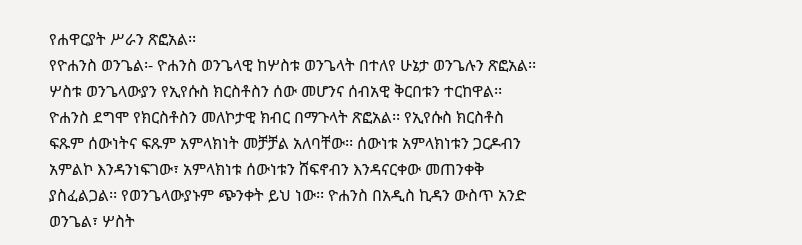የሐዋርያት ሥራን ጽፎአል፡፡
የዮሐንስ ወንጌል፡- ዮሐንስ ወንጌላዊ ከሦስቱ ወንጌላት በተለየ ሁኔታ ወንጌሉን ጽፎአል፡፡ ሦስቱ ወንጌላውያን የኢየሱስ ክርስቶስን ሰው መሆንና ሰብአዊ ቅርበቱን ተርከዋል፡፡ ዮሐንስ ደግሞ የክርስቶስን መለኮታዊ ክብር በማጉላት ጽፎአል፡፡ የኢየሱስ ክርስቶስ ፍጹም ሰውነትና ፍጹም አምላክነት መቻቻል አለባቸው፡፡ ሰውነቱ አምላክነቱን ጋርዶብን አምልኮ እንዳንነፍገው፣ አምላክነቱ ሰውነቱን ሸፍኖብን እንዳናርቀው መጠንቀቅ ያስፈልጋል፡፡ የወንጌላውያኑም ጭንቀት ይህ ነው፡፡ ዮሐንስ በአዲስ ኪዳን ውስጥ አንድ ወንጌል፣ ሦስት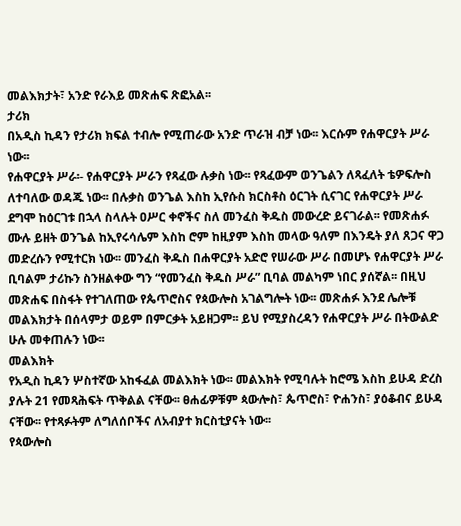መልእክታት፣ አንድ የራእይ መጽሐፍ ጽፎአል፡፡
ታሪክ
በአዲስ ኪዳን የታሪክ ክፍል ተብሎ የሚጠራው አንድ ጥራዝ ብቻ ነው፡፡ እርሱም የሐዋርያት ሥራ ነው፡፡
የሐዋርያት ሥራ፡- የሐዋርያት ሥራን የጻፈው ሉቃስ ነው፡፡ የጻፈውም ወንጌልን ለጻፈለት ቴዎፍሎስ ለተባለው ወዳጁ ነው፡፡ በሉቃስ ወንጌል እስከ ኢየሱስ ክርስቶስ ዕርገት ሲናገር የሐዋርያት ሥራ ደግሞ ከዕርገቱ በኋላ ስላሉት ዐሥር ቀኖችና ስለ መንፈስ ቅዱስ መውረድ ይናገራል፡፡ የመጽሐፉ ሙሉ ይዘት ወንጌል ከኢየሩሳሌም እስከ ሮም ከዚያም እስከ መላው ዓለም በእንዴት ያለ ጸጋና ዋጋ መድረሱን የሚተርክ ነው፡፡ መንፈስ ቅዱስ በሐዋርያት አድሮ የሠራው ሥራ በመሆኑ የሐዋርያት ሥራ ቢባልም ታሪኩን ስንዘልቀው ግን “የመንፈስ ቅዱስ ሥራ” ቢባል መልካም ነበር ያሰኛል፡፡ በዚህ መጽሐፍ በስፋት የተገለጠው የጴጥሮስና የጳውሎስ አገልግሎት ነው፡፡ መጽሐፉ እንደ ሌሎቹ መልእክታት በሰላምታ ወይም በምርቃት አይዘጋም፡፡ ይህ የሚያስረዳን የሐዋርያት ሥራ በትውልድ ሁሉ መቀጠሉን ነው፡፡
መልእክት
የአዲስ ኪዳን ሦስተኛው አከፋፈል መልእክት ነው፡፡ መልእክት የሚባሉት ከሮሜ እስከ ይሁዳ ድረስ ያሉት 21 የመጻሕፍት ጥቅልል ናቸው፡፡ ፀሐፊዎቹም ጳውሎስ፣ ጴጥሮስ፣ ዮሐንስ፣ ያዕቆብና ይሁዳ ናቸው፡፡ የተጻፉትም ለግለሰቦችና ለአብያተ ክርስቲያናት ነው፡፡
የጳውሎስ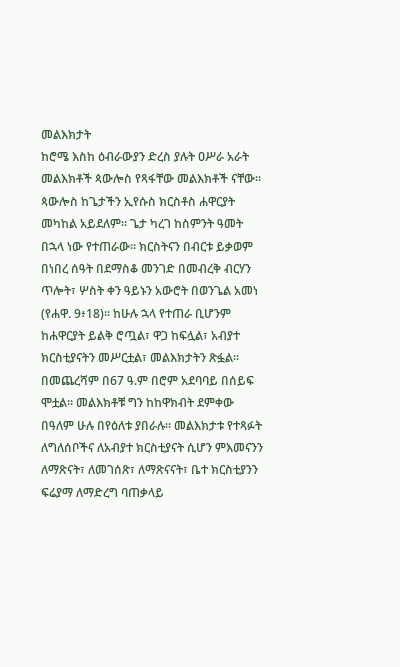መልእክታት
ከሮሜ እስከ ዕብራውያን ድረስ ያሉት ዐሥራ አራት መልእክቶች ጳውሎስ የጻፋቸው መልእክቶች ናቸው፡፡ ጳውሎስ ከጌታችን ኢየሱስ ክርስቶስ ሐዋርያት መካከል አይደለም፡፡ ጌታ ካረገ ከስምንት ዓመት በኋላ ነው የተጠራው፡፡ ክርስትናን በብርቱ ይቃወም በነበረ ሰዓት በደማስቆ መንገድ በመብረቅ ብርሃን ጥሎት፣ ሦስት ቀን ዓይኑን አውሮት በወንጌል አመነ (የሐዋ. 9፥18)፡፡ ከሁሉ ኋላ የተጠራ ቢሆንም ከሐዋርያት ይልቅ ሮጧል፣ ዋጋ ከፍሏል፣ አብያተ ክርስቲያናትን መሥርቷል፣ መልእክታትን ጽፏል፡፡ በመጨረሻም በ67 ዓ.ም በሮም አደባባይ በሰይፍ ሞቷል፡፡ መልእክቶቹ ግን ከከዋክብት ደምቀው በዓለም ሁሉ በየዕለቱ ያበራሉ፡፡ መልእክታቱ የተጻፉት ለግለሰቦችና ለአብያተ ክርስቲያናት ሲሆን ምእመናንን ለማጽናት፣ ለመገሰጽ፣ ለማጽናናት፣ ቤተ ክርስቲያንን ፍሬያማ ለማድረግ ባጠቃላይ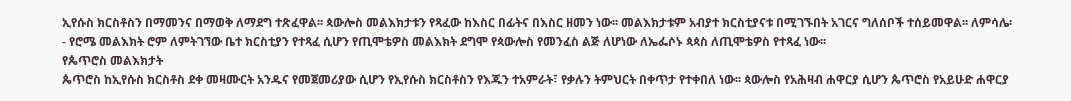ኢየሱስ ክርስቶስን በማመንና በማወቅ ለማደግ ተጽፈዋል፡፡ ጳውሎስ መልእክታቱን የጻፈው ከእስር በፊትና በእስር ዘመን ነው፡፡ መልእክታቱም አብያተ ክርስቲያናቱ በሚገኙበት አገርና ግለሰቦች ተሰይመዋል፡፡ ለምሳሌ፡- የሮሜ መልእክት ሮም ለምትገኘው ቤተ ክርስቲያን የተጻፈ ሲሆን የጢሞቴዎስ መልእክት ደግሞ የጳውሎስ የመንፈስ ልጅ ለሆነው ለኤፌሶኑ ጳጳስ ለጢሞቴዎስ የተጻፈ ነው፡፡
የጴጥሮስ መልእክታት
ጴጥሮስ ከኢየሱስ ክርስቶስ ደቀ መዛሙርት አንዱና የመጀመሪያው ሲሆን የኢየሱስ ክርስቶስን የእጁን ተአምራት፣ የቃሉን ትምህርት በቀጥታ የተቀበለ ነው፡፡ ጳውሎስ የአሕዛብ ሐዋርያ ሲሆን ጴጥሮስ የአይሁድ ሐዋርያ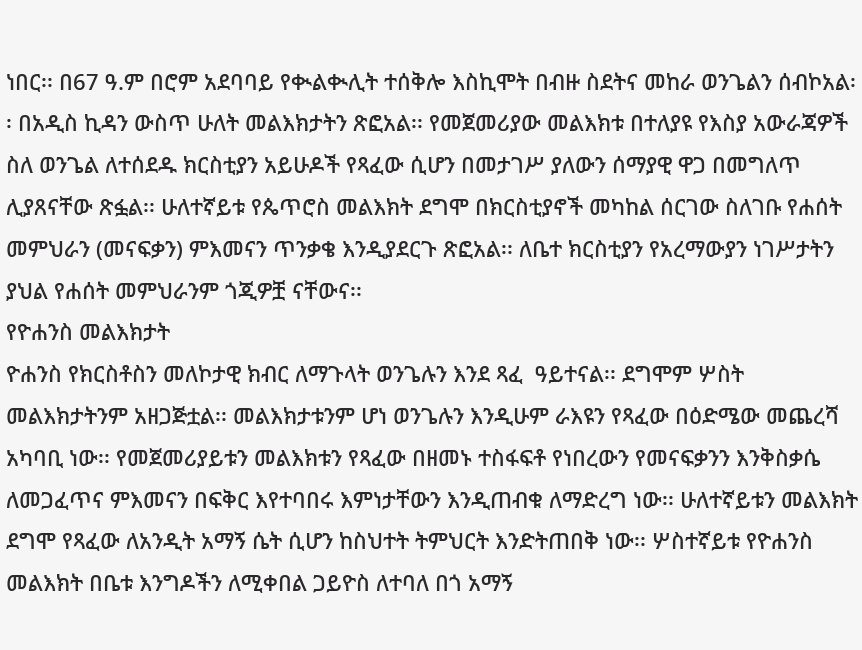ነበር፡፡ በ67 ዓ.ም በሮም አደባባይ የቊልቊሊት ተሰቅሎ እስኪሞት በብዙ ስደትና መከራ ወንጌልን ሰብኮአል፡፡ በአዲስ ኪዳን ውስጥ ሁለት መልእክታትን ጽፎአል፡፡ የመጀመሪያው መልእክቱ በተለያዩ የእስያ አውራጃዎች ስለ ወንጌል ለተሰደዱ ክርስቲያን አይሁዶች የጻፈው ሲሆን በመታገሥ ያለውን ሰማያዊ ዋጋ በመግለጥ ሊያጸናቸው ጽፏል፡፡ ሁለተኛይቱ የጴጥሮስ መልእክት ደግሞ በክርስቲያኖች መካከል ሰርገው ስለገቡ የሐሰት መምህራን (መናፍቃን) ምእመናን ጥንቃቄ እንዲያደርጉ ጽፎአል፡፡ ለቤተ ክርስቲያን የአረማውያን ነገሥታትን ያህል የሐሰት መምህራንም ጎጂዎቿ ናቸውና፡፡
የዮሐንስ መልእክታት
ዮሐንስ የክርስቶስን መለኮታዊ ክብር ለማጉላት ወንጌሉን እንደ ጻፈ  ዓይተናል፡፡ ደግሞም ሦስት መልእክታትንም አዘጋጅቷል፡፡ መልእክታቱንም ሆነ ወንጌሉን እንዲሁም ራእዩን የጻፈው በዕድሜው መጨረሻ አካባቢ ነው፡፡ የመጀመሪያይቱን መልእክቱን የጻፈው በዘመኑ ተስፋፍቶ የነበረውን የመናፍቃንን እንቅስቃሴ ለመጋፈጥና ምእመናን በፍቅር እየተባበሩ እምነታቸውን እንዲጠብቁ ለማድረግ ነው፡፡ ሁለተኛይቱን መልእክት ደግሞ የጻፈው ለአንዲት አማኝ ሴት ሲሆን ከስህተት ትምህርት እንድትጠበቅ ነው፡፡ ሦስተኛይቱ የዮሐንስ መልእክት በቤቱ እንግዶችን ለሚቀበል ጋይዮስ ለተባለ በጎ አማኝ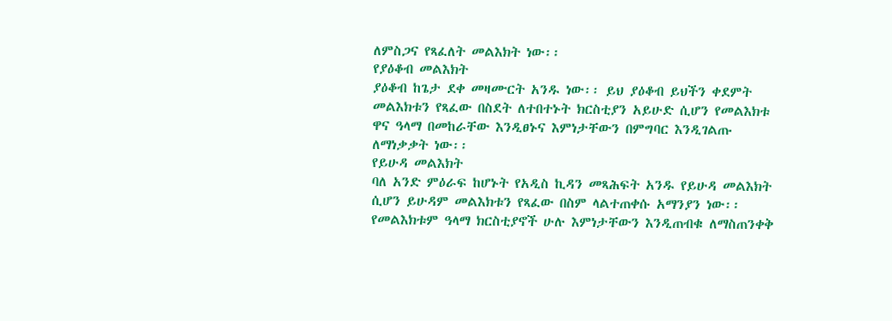ለምስጋና የጻፈለት መልእክት ነው፡፡
የያዕቆብ መልእክት
ያዕቆብ ከጌታ ደቀ መዛሙርት አንዱ ነው፡፡ ይህ ያዕቆብ ይህችን ቀደምት መልእክቱን የጻፈው በስደት ለተበተኑት ክርስቲያን አይሁድ ሲሆን የመልእክቱ ዋና ዓላማ በመከራቸው እንዲፀኑና እምነታቸውን በምግባር እንዲገልጡ ለማነቃቃት ነው፡፡
የይሁዳ መልእክት
ባለ አንድ ምዕራፍ ከሆኑት የአዲስ ኪዳን መጻሕፍት አንዱ የይሁዳ መልእክት ሲሆን ይሁዳም መልእክቱን የጻፈው በስም ላልተጠቀሱ አማንያን ነው፡፡ የመልእክቱም ዓላማ ክርስቲያኖች ሁሉ እምነታቸውን እንዲጠብቁ ለማስጠንቀቅ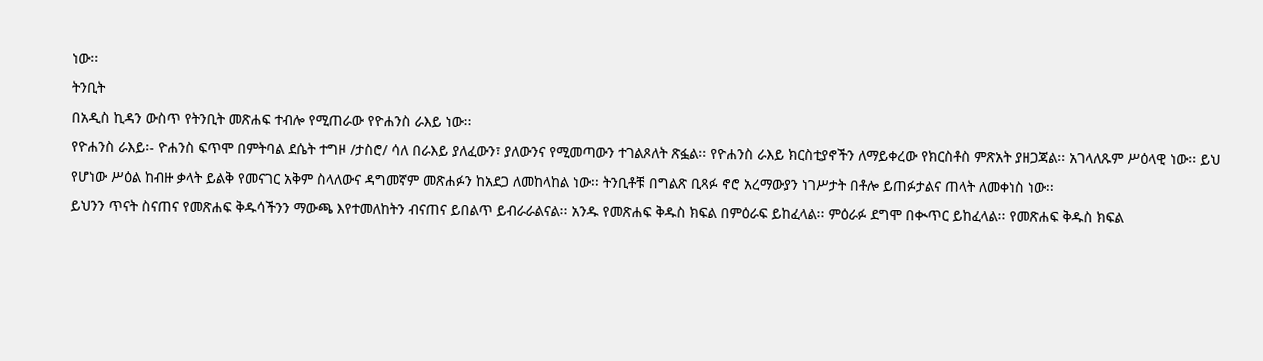ነው፡፡
ትንቢት
በአዲስ ኪዳን ውስጥ የትንቢት መጽሐፍ ተብሎ የሚጠራው የዮሐንስ ራእይ ነው፡፡
የዮሐንስ ራእይ፡- ዮሐንስ ፍጥሞ በምትባል ደሴት ተግዞ /ታስሮ/ ሳለ በራእይ ያለፈውን፣ ያለውንና የሚመጣውን ተገልጾለት ጽፏል፡፡ የዮሐንስ ራእይ ክርስቲያኖችን ለማይቀረው የክርስቶስ ምጽአት ያዘጋጃል፡፡ አገላለጹም ሥዕላዊ ነው፡፡ ይህ የሆነው ሥዕል ከብዙ ቃላት ይልቅ የመናገር አቅም ስላለውና ዳግመኛም መጽሐፉን ከአደጋ ለመከላከል ነው፡፡ ትንቢቶቹ በግልጽ ቢጻፉ ኖሮ አረማውያን ነገሥታት በቶሎ ይጠፉታልና ጠላት ለመቀነስ ነው፡፡
ይህንን ጥናት ስናጠና የመጽሐፍ ቅዱሳችንን ማውጫ እየተመለከትን ብናጠና ይበልጥ ይብራራልናል፡፡ አንዱ የመጽሐፍ ቅዱስ ክፍል በምዕራፍ ይከፈላል፡፡ ምዕራፉ ደግሞ በቊጥር ይከፈላል፡፡ የመጽሐፍ ቅዱስ ክፍል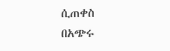ሲጠቀስ በአጭሩ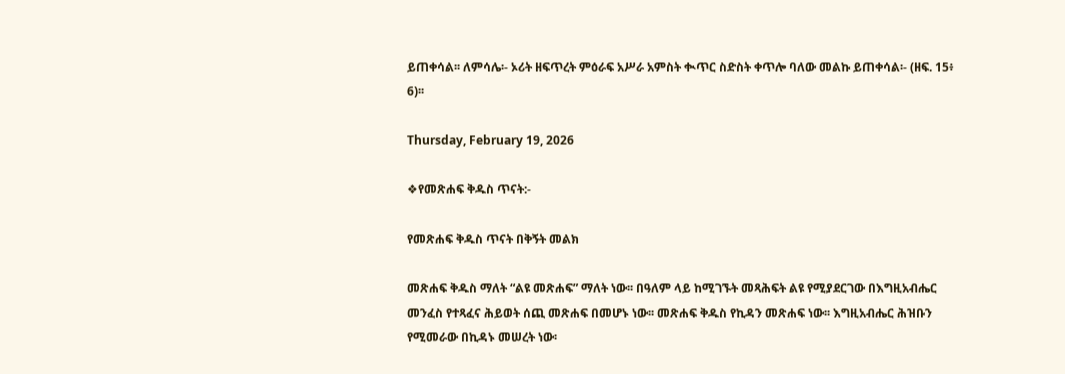ይጠቀሳል፡፡ ለምሳሌ፡- ኦሪት ዘፍጥረት ምዕራፍ አሥራ አምስት ቊጥር ስድስት ቀጥሎ ባለው መልኩ ይጠቀሳል፡- (ዘፍ. 15፥ 6)፡፡

Thursday, February 19, 2026

❖የመጽሐፍ ቅዱስ ጥናት:-

የመጽሐፍ ቅዱስ ጥናት በቅኝት መልክ

መጽሐፍ ቅዱስ ማለት “ልዩ መጽሐፍ” ማለት ነው፡፡ በዓለም ላይ ከሚገኙት መጻሕፍት ልዩ የሚያደርገው በእግዚአብሔር መንፈስ የተጻፈና ሕይወት ሰጪ መጽሐፍ በመሆኑ ነው፡፡ መጽሐፍ ቅዱስ የኪዳን መጽሐፍ ነው፡፡ እግዚአብሔር ሕዝቡን የሚመራው በኪዳኑ መሠረት ነው፡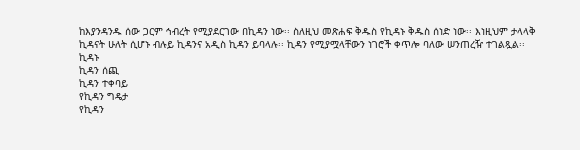ከእያንዳንዱ ሰው ጋርም ኅብረት የሚያደርገው በኪዳን ነው፡፡ ስለዚህ መጽሐፍ ቅዱስ የኪዳኑ ቅዱስ ሰነድ ነው፡፡ እነዚህም ታላላቅ ኪዳናት ሁለት ሲሆኑ ብሉይ ኪዳንና አዲስ ኪዳን ይባላሉ፡፡ ኪዳን የሚያሟላቸውን ነገሮች ቀጥሎ ባለው ሠንጠረዥ ተገልጿል፡፡
ኪዳኑ
ኪዳን ሰጪ
ኪዳን ተቀባይ
የኪዳን ግዴታ
የኪዳን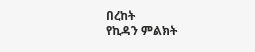በረከት
የኪዳን ምልክት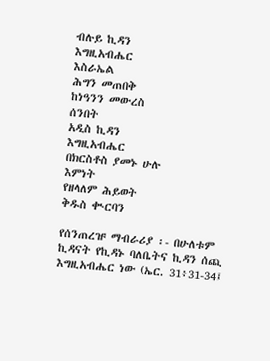ብሉይ ኪዳን
እግዚአብሔር
እስራኤል
ሕግን መጠበቅ
ከነዓንን መውረስ
ሰንበት
አዲስ ኪዳን
እግዚአብሔር
በክርስቶስ ያመኑ ሁሉ
እምነት
የዘላለም ሕይወት
ቅዱስ ቊርባን

የሰንጠረዡ ማብራሪያ ፡- በሁለቱም ኪዳናት የኪዳኑ ባለቤትና ኪዳን ሰጪ እግዚአብሔር ነው (ኤር. 31፥31-34፤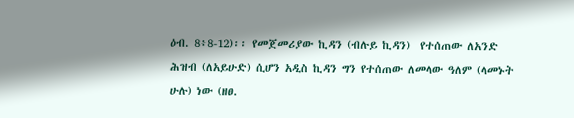ዕብ. 8፥8-12)፡፡ የመጀመሪያው ኪዳን (ብሉይ ኪዳን)  የተሰጠው ለአንድ ሕዝብ (ለአይሁድ) ሲሆን አዲስ ኪዳን ግን የተሰጠው ለመላው ዓለም (ላመኑት ሁሉ) ነው (ዘፀ.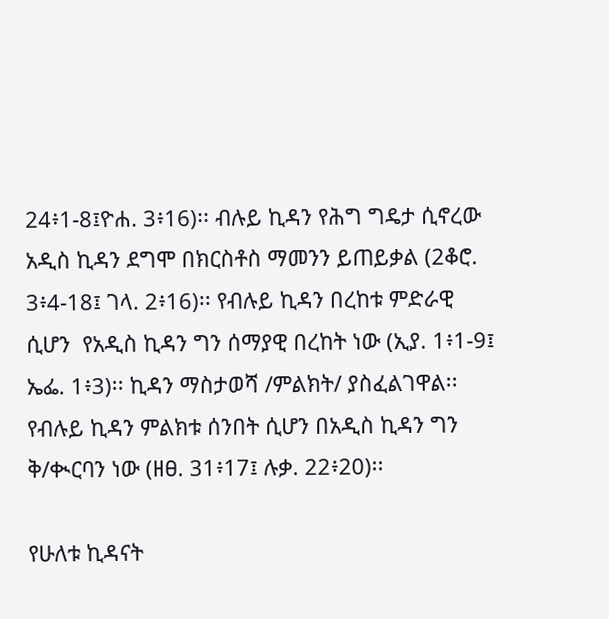24፥1-8፤ዮሐ. 3፥16)፡፡ ብሉይ ኪዳን የሕግ ግዴታ ሲኖረው አዲስ ኪዳን ደግሞ በክርስቶስ ማመንን ይጠይቃል (2ቆሮ. 3፥4-18፤ ገላ. 2፥16)፡፡ የብሉይ ኪዳን በረከቱ ምድራዊ ሲሆን  የአዲስ ኪዳን ግን ሰማያዊ በረከት ነው (ኢያ. 1፥1-9፤ ኤፌ. 1፥3)፡፡ ኪዳን ማስታወሻ /ምልክት/ ያስፈልገዋል፡፡ የብሉይ ኪዳን ምልክቱ ሰንበት ሲሆን በአዲስ ኪዳን ግን ቅ/ቊርባን ነው (ዘፀ. 31፥17፤ ሉቃ. 22፥20)፡፡

የሁለቱ ኪዳናት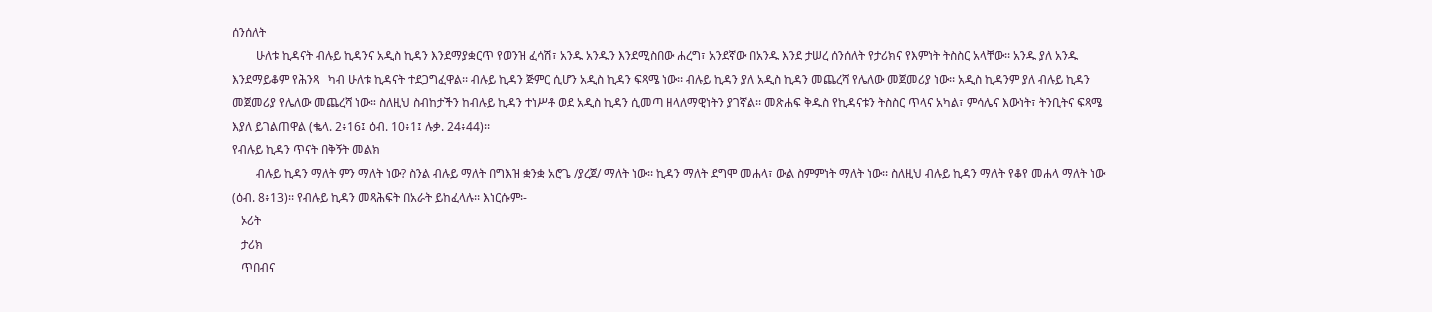ሰንሰለት
        ሁለቱ ኪዳናት ብሉይ ኪዳንና አዲስ ኪዳን እንደማያቋርጥ የወንዝ ፈሳሽ፣ አንዱ አንዱን እንደሚስበው ሐረግ፣ አንደኛው በአንዱ እንደ ታሠረ ሰንሰለት የታሪክና የእምነት ትስስር አላቸው፡፡ አንዱ ያለ አንዱ እንደማይቆም የሕንጻ   ካብ ሁለቱ ኪዳናት ተደጋግፈዋል፡፡ ብሉይ ኪዳን ጅምር ሲሆን አዲስ ኪዳን ፍጻሜ ነው፡፡ ብሉይ ኪዳን ያለ አዲስ ኪዳን መጨረሻ የሌለው መጀመሪያ ነው፡፡ አዲስ ኪዳንም ያለ ብሉይ ኪዳን መጀመሪያ የሌለው መጨረሻ ነው። ስለዚህ ስብከታችን ከብሉይ ኪዳን ተነሥቶ ወደ አዲስ ኪዳን ሲመጣ ዘላለማዊነትን ያገኛል፡፡ መጽሐፍ ቅዱስ የኪዳናቱን ትስስር ጥላና አካል፣ ምሳሌና እውነት፣ ትንቢትና ፍጻሜ እያለ ይገልጠዋል (ቈላ. 2፥16፤ ዕብ. 10፥1፤ ሉቃ. 24፥44)፡፡
የብሉይ ኪዳን ጥናት በቅኝት መልክ
        ብሉይ ኪዳን ማለት ምን ማለት ነው? ስንል ብሉይ ማለት በግእዝ ቋንቋ አሮጌ /ያረጀ/ ማለት ነው፡፡ ኪዳን ማለት ደግሞ መሐላ፣ ውል ስምምነት ማለት ነው፡፡ ስለዚህ ብሉይ ኪዳን ማለት የቆየ መሐላ ማለት ነው (ዕብ. 8፥13)፡፡ የብሉይ ኪዳን መጻሕፍት በአራት ይከፈላሉ፡፡ እነርሱም፡-
   ኦሪት
   ታሪክ
   ጥበብና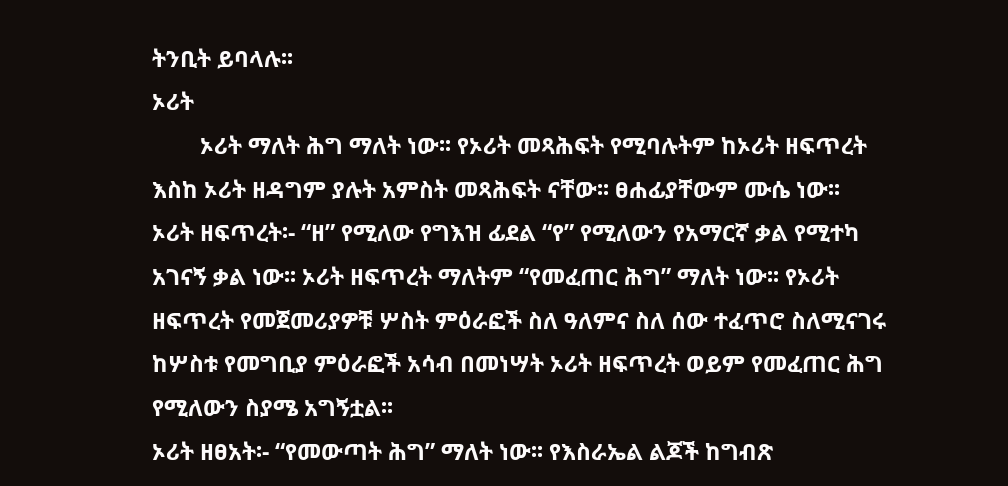ትንቢት ይባላሉ፡፡
ኦሪት
        ኦሪት ማለት ሕግ ማለት ነው፡፡ የኦሪት መጻሕፍት የሚባሉትም ከኦሪት ዘፍጥረት እስከ ኦሪት ዘዳግም ያሉት አምስት መጻሕፍት ናቸው፡፡ ፀሐፊያቸውም ሙሴ ነው፡፡
ኦሪት ዘፍጥረት፡- “ዘ” የሚለው የግእዝ ፊደል “የ” የሚለውን የአማርኛ ቃል የሚተካ አገናኝ ቃል ነው፡፡ ኦሪት ዘፍጥረት ማለትም “የመፈጠር ሕግ” ማለት ነው፡፡ የኦሪት ዘፍጥረት የመጀመሪያዎቹ ሦስት ምዕራፎች ስለ ዓለምና ስለ ሰው ተፈጥሮ ስለሚናገሩ ከሦስቱ የመግቢያ ምዕራፎች አሳብ በመነሣት ኦሪት ዘፍጥረት ወይም የመፈጠር ሕግ የሚለውን ስያሜ አግኝቷል፡፡
ኦሪት ዘፀአት፡- “የመውጣት ሕግ” ማለት ነው፡፡ የእስራኤል ልጆች ከግብጽ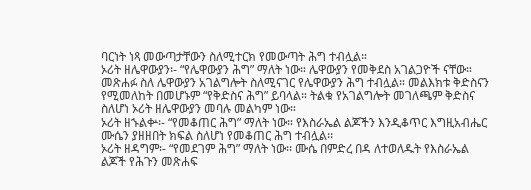ባርነት ነጻ መውጣታቸውን ስለሚተርክ የመውጣት ሕግ ተብሏል።
ኦሪት ዘሌዋውያን፡- “የሌዋውያን ሕግ” ማለት ነው። ሌዋውያን የመቅደስ አገልጋዮች ናቸው። መጽሐፉ ስለ ሌዋውያን አገልግሎት ስለሚናገር የሌዋውያን ሕግ ተብሏል። መልእክቱ ቅድስናን የሚመለከት በመሆኑም “የቅድስና ሕግ” ይባላል። ትልቁ የአገልግሎት መገለጫም ቅድስና ስለሆነ ኦሪት ዘሌዋውያን መባሉ መልካም ነው።
ኦሪት ዘኁልቍ፡- “የመቆጠር ሕግ” ማለት ነው። የእስራኤል ልጆችን እንዲቆጥር እግዚአብሔር ሙሴን ያዘዘበት ክፍል ስለሆነ የመቆጠር ሕግ ተብሏል፡፡
ኦሪት ዘዳግም፡- “የመደገም ሕግ” ማለት ነው፡፡ ሙሴ በምድረ በዳ ለተወለዱት የእስራኤል ልጆች የሕጉን መጽሐፍ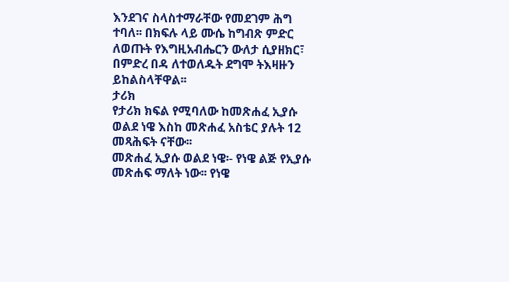እንደገና ስላስተማራቸው የመደገም ሕግ ተባለ፡፡ በክፍሉ ላይ ሙሴ ከግብጽ ምድር ለወጡት የእግዚአብሔርን ውለታ ሲያዘክር፣ በምድረ በዳ ለተወለዱት ደግሞ ትእዛዙን ይከልስላቸዋል፡፡
ታሪክ
የታሪክ ክፍል የሚባለው ከመጽሐፈ ኢያሱ ወልደ ነዌ እስከ መጽሐፈ አስቴር ያሉት 12 መጻሕፍት ናቸው፡፡
መጽሐፈ ኢያሱ ወልደ ነዌ፡- የነዌ ልጅ የኢያሱ መጽሐፍ ማለት ነው፡፡ የነዌ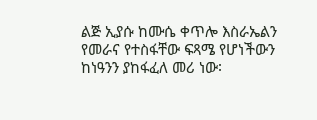ልጅ ኢያሱ ከሙሴ ቀጥሎ እስራኤልን የመራና የተስፋቸው ፍጻሜ የሆነችውን ከነዓንን ያከፋፈለ መሪ ነው፡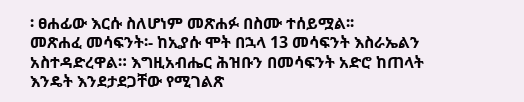፡ ፀሐፊው እርሱ ስለሆነም መጽሐፉ በስሙ ተሰይሟል፡፡
መጽሐፈ መሳፍንት፡- ከኢያሱ ሞት በኋላ 13 መሳፍንት እስራኤልን አስተዳድረዋል። እግዚአብሔር ሕዝቡን በመሳፍንት አድሮ ከጠላት እንዴት እንደታደጋቸው የሚገልጽ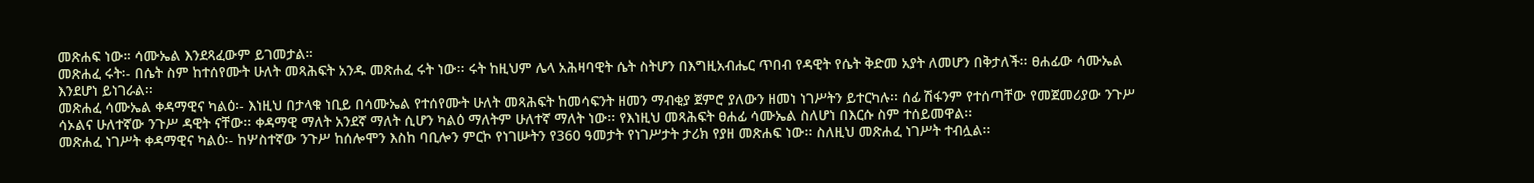መጽሐፍ ነው። ሳሙኤል እንደጻፈውም ይገመታል።
መጽሐፈ ሩት፡- በሴት ስም ከተሰየሙት ሁለት መጻሕፍት አንዱ መጽሐፈ ሩት ነው፡፡ ሩት ከዚህም ሌላ አሕዛባዊት ሴት ስትሆን በእግዚአብሔር ጥበብ የዳዊት የሴት ቅድመ አያት ለመሆን በቅታለች፡፡ ፀሐፊው ሳሙኤል እንደሆነ ይነገራል፡፡
መጽሐፈ ሳሙኤል ቀዳማዊና ካልዕ፡- እነዚህ በታላቁ ነቢይ በሳሙኤል የተሰየሙት ሁለት መጻሕፍት ከመሳፍንት ዘመን ማብቂያ ጀምሮ ያለውን ዘመነ ነገሥትን ይተርካሉ፡፡ ሰፊ ሽፋንም የተሰጣቸው የመጀመሪያው ንጉሥ ሳኦልና ሁለተኛው ንጉሥ ዳዊት ናቸው፡፡ ቀዳማዊ ማለት አንደኛ ማለት ሲሆን ካልዕ ማለትም ሁለተኛ ማለት ነው፡፡ የእነዚህ መጻሕፍት ፀሐፊ ሳሙኤል ስለሆነ በእርሱ ስም ተሰይመዋል፡፡
መጽሐፈ ነገሥት ቀዳማዊና ካልዕ፡- ከሦስተኛው ንጉሥ ከሰሎሞን እስከ ባቢሎን ምርኮ የነገሡትን የ360 ዓመታት የነገሥታት ታሪክ የያዘ መጽሐፍ ነው፡፡ ስለዚህ መጽሐፈ ነገሥት ተብሏል፡፡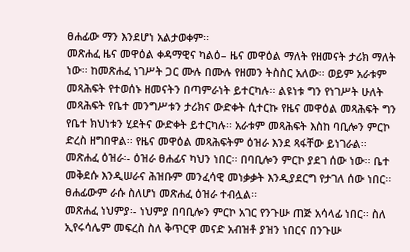ፀሐፊው ማን እንደሆነ አልታወቀም፡፡
መጽሐፈ ዜና መዋዕል ቀዳማዊና ካልዕ– ዜና መዋዕል ማለት የዘመናት ታሪክ ማለት ነው፡፡ ከመጽሐፈ ነገሥት ጋር ሙሉ በሙሉ የዘመን ትስስር አለው፡፡ ወይም አራቱም መጻሕፍት የተወሰኑ ዘመናትን በጣምራነት ይተርካሉ፡፡ ልዩነቱ ግን የነገሥት ሁለት መጻሕፍት የቤተ መንግሥቱን ታሪክና ውድቀት ሲተርኩ የዜና መዋዕል መጻሕፍት ግን የቤተ ክህነቱን ሂደትና ውድቀት ይተርካሉ፡፡ አራቱም መጻሕፍት እስከ ባቢሎን ምርኮ ድረስ ዘግበዋል፡፡ የዜና መዋዕል መጻሕፍትም ዕዝራ እንደ ጻፋቸው ይነገራል፡፡
መጽሐፈ ዕዝራ፡- ዕዝራ ፀሐፊና ካህን ነበር፡፡ በባቢሎን ምርኮ ያደገ ሰው ነው፡፡ ቤተ መቅደሱ እንዲሠራና ሕዝቡም መንፈሳዊ መነቃቃት እንዲያደርግ የታገለ ሰው ነበር፡፡ ፀሐፊውም ራሱ ስለሆነ መጽሐፈ ዕዝራ ተብሏል፡፡
መጽሐፈ ነህምያ፡- ነህምያ በባቢሎን ምርኮ አገር የንጉሡ ጠጅ አሳላፊ ነበር፡፡ ስለ ኢየሩሳሌም መፍረስ ስለ ቅጥርዋ መናድ አብዝቶ ያዝን ነበርና በንጉሡ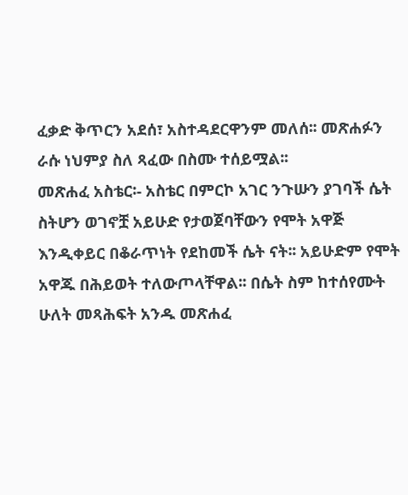ፈቃድ ቅጥርን አደሰ፣ አስተዳደርዋንም መለሰ፡፡ መጽሐፉን ራሱ ነህምያ ስለ ጻፈው በስሙ ተሰይሟል፡፡
መጽሐፈ አስቴር፡- አስቴር በምርኮ አገር ንጉሡን ያገባች ሴት ስትሆን ወገኖቿ አይሁድ የታወጀባቸውን የሞት አዋጅ እንዲቀይር በቆራጥነት የደከመች ሴት ናት፡፡ አይሁድም የሞት አዋጁ በሕይወት ተለውጦላቸዋል፡፡ በሴት ስም ከተሰየሙት ሁለት መጻሕፍት አንዱ መጽሐፈ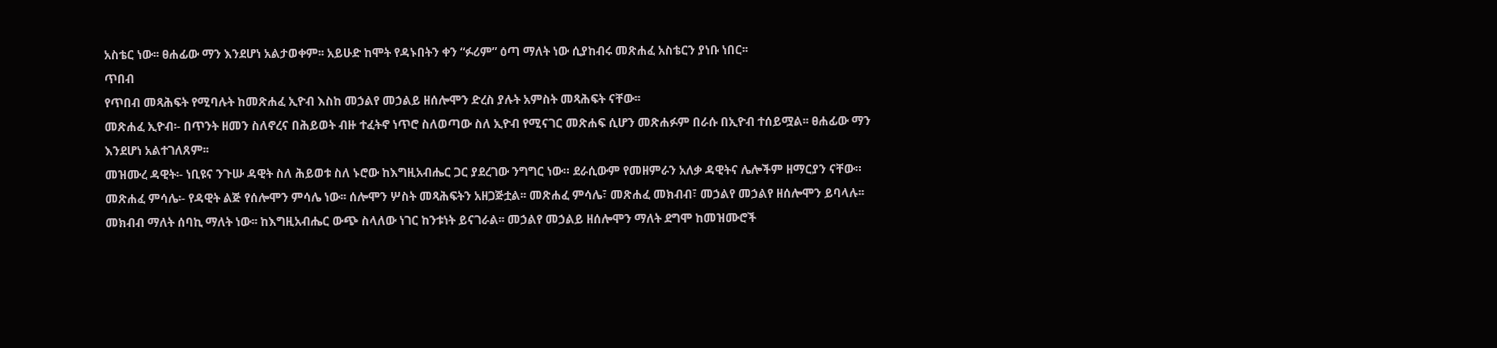አስቴር ነው፡፡ ፀሐፊው ማን እንደሆነ አልታወቀም፡፡ አይሁድ ከሞት የዳኑበትን ቀን “ፉሪም” ዕጣ ማለት ነው ሲያከብሩ መጽሐፈ አስቴርን ያነቡ ነበር፡፡
ጥበብ
የጥበብ መጻሕፍት የሚባሉት ከመጽሐፈ ኢዮብ እስከ መኃልየ መኃልይ ዘሰሎሞን ድረስ ያሉት አምስት መጻሕፍት ናቸው፡፡
መጽሐፈ ኢዮብ፡- በጥንት ዘመን ስለኖረና በሕይወት ብዙ ተፈትኖ ነጥሮ ስለወጣው ስለ ኢዮብ የሚናገር መጽሐፍ ሲሆን መጽሐፉም በራሱ በኢዮብ ተሰይሟል፡፡ ፀሐፊው ማን እንደሆነ አልተገለጸም፡፡
መዝሙረ ዳዊት፡- ነቢዩና ንጉሡ ዳዊት ስለ ሕይወቱ ስለ ኑሮው ከእግዚአብሔር ጋር ያደረገው ንግግር ነው። ደራሲውም የመዘምራን አለቃ ዳዊትና ሌሎችም ዘማርያን ናቸው።
መጽሐፈ ምሳሌ፡- የዳዊት ልጅ የሰሎሞን ምሳሌ ነው፡፡ ሰሎሞን ሦስት መጻሕፍትን አዘጋጅቷል፡፡ መጽሐፈ ምሳሌ፣ መጽሐፈ መክብብ፣ መኃልየ መኃልየ ዘሰሎሞን ይባላሉ፡፡ መክብብ ማለት ሰባኪ ማለት ነው፡፡ ከእግዚአብሔር ውጭ ስላለው ነገር ከንቱነት ይናገራል፡፡ መኃልየ መኃልይ ዘሰሎሞን ማለት ደግሞ ከመዝሙሮች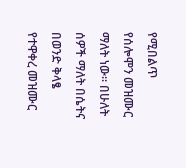የሚበልጥ የሰሎሞን መዝሙር ማለት ነው፡፡ በሁለት ሰዎች ማለት በሴትና በወንድ ቅላፄ የተዋቀረ መዝሙር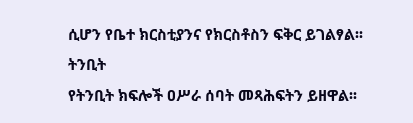ሲሆን የቤተ ክርስቲያንና የክርስቶስን ፍቅር ይገልፃል፡፡
ትንቢት
የትንቢት ክፍሎች ዐሥራ ሰባት መጻሕፍትን ይዘዋል፡፡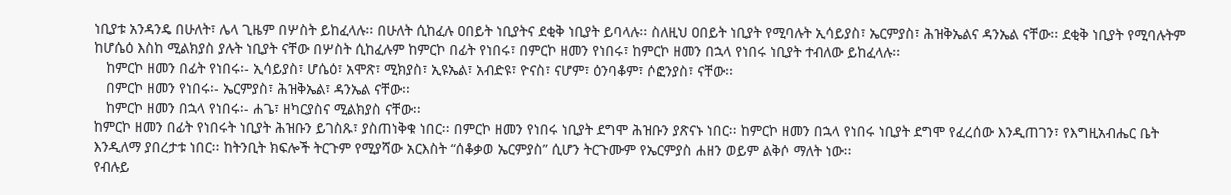ነቢያቱ አንዳንዴ በሁለት፣ ሌላ ጊዜም በሦስት ይከፈላሉ፡፡ በሁለት ሲከፈሉ ዐበይት ነቢያትና ደቂቅ ነቢያት ይባላሉ፡፡ ስለዚህ ዐበይት ነቢያት የሚባሉት ኢሳይያስ፣ ኤርምያስ፣ ሕዝቅኤልና ዳንኤል ናቸው፡፡ ደቂቅ ነቢያት የሚባሉትም ከሆሴዕ እስከ ሚልክያስ ያሉት ነቢያት ናቸው በሦስት ሲከፈሉም ከምርኮ በፊት የነበሩ፣ በምርኮ ዘመን የነበሩ፣ ከምርኮ ዘመን በኋላ የነበሩ ነቢያት ተብለው ይከፈላሉ፡፡
   ከምርኮ ዘመን በፊት የነበሩ፡- ኢሳይያስ፣ ሆሴዕ፣ አሞጽ፣ ሚክያስ፣ ኢዩኤል፣ አብድዩ፣ ዮናስ፣ ናሆም፣ ዕንባቆም፣ ሶፎንያስ፣ ናቸው፡፡
   በምርኮ ዘመን የነበሩ፡- ኤርምያስ፣ ሕዝቅኤል፣ ዳንኤል ናቸው፡፡
   ከምርኮ ዘመን በኋላ የነበሩ፡- ሐጌ፣ ዘካርያስና ሚልክያስ ናቸው፡፡
ከምርኮ ዘመን በፊት የነበሩት ነቢያት ሕዝቡን ይገስጹ፣ ያስጠነቅቁ ነበር፡፡ በምርኮ ዘመን የነበሩ ነቢያት ደግሞ ሕዝቡን ያጽናኑ ነበር፡፡ ከምርኮ ዘመን በኋላ የነበሩ ነቢያት ደግሞ የፈረሰው እንዲጠገን፣ የእግዚአብሔር ቤት እንዲለማ ያበረታቱ ነበር፡፡ ከትንቢት ክፍሎች ትርጉም የሚያሻው አርእስት “ሰቆቃወ ኤርምያስ” ሲሆን ትርጉሙም የኤርምያስ ሐዘን ወይም ልቅሶ ማለት ነው፡፡
የብሉይ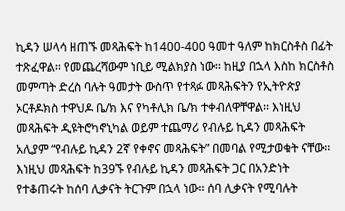ኪዳን ሠላሳ ዘጠኙ መጻሕፍት ከ1400-400 ዓመተ ዓለም ከክርስቶስ በፊት ተጽፈዋል፡፡ የመጨረሻውም ነቢይ ሚልክያስ ነው፡፡ ከዚያ በኋላ እስከ ክርስቶስ መምጣት ድረስ ባሉት ዓመታት ውስጥ የተጻፉ መጻሕፍትን የኢትዮጵያ ኦርቶዶክስ ተዋህዶ ቤ/ክ እና የካቶሊክ ቤ/ክ ተቀብለዋቸዋል፡፡ እነዚህ መጻሕፍት ዲዩትሮካኖኒካል ወይም ተጨማሪ የብሉይ ኪዳን መጻሕፍት አሊያም “የብሉይ ኪዳን 2ኛ የቀኖና መጻሕፍት” በመባል የሚታወቁት ናቸው፡፡ እነዚህ መጻሕፍት ከ39ኙ የብሉይ ኪዳን መጻሕፍት ጋር በአንድነት የተቆጠሩት ከሰባ ሊቃናት ትርጉም በኋላ ነው፡፡ ሰባ ሊቃናት የሚባሉት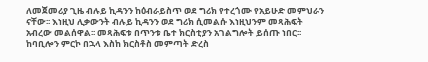ለመጀመሪያ ጊዜ ብሉይ ኪዳንን ከዕብራይስጥ ወደ ግሪክ የተረጎሙ የአይሁድ መምህራን ናቸው፡፡ እነዚህ ሊቃውንት ብሉይ ኪዳንን ወደ ግሪክ ሲመልሱ እነዚህንም መጻሕፍት አብረው መልሰዋል፡፡ መጻሕፍቱ በጥንቱ ቤተ ክርስቲያን አገልግሎት ይሰጡ ነበር፡፡ ከባቢሎን ምርኮ በኋላ እስከ ክርስቶስ መምጣት ድረስ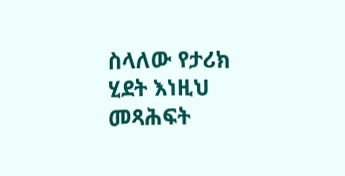ስላለው የታሪክ ሂደት እነዚህ መጻሕፍት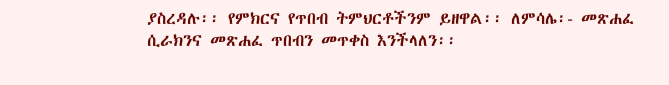ያስረዳሉ፡፡ የምክርና የጥበብ ትምህርቶችንም ይዘዋል፡፡ ለምሳሌ፡- መጽሐፈ ሲራክንና መጽሐፈ ጥበብን መጥቀስ እንችላለን፡፡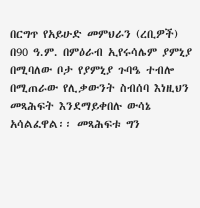በርግጥ የአይሁድ መምህራን (ረቢዎች) በ90 ዓ.ም. በምዕራብ ኢየሩሳሌም ያምኒያ በሚባለው ቦታ የያምኒያ ጉባዔ ተብሎ በሚጠራው የሊቃውንት ስብሰባ እነዚህን መጻሕፍት እንደማይቀበሉ ውሳኔ አሳልፈዋል፡፡ መጻሕፍቱ ግን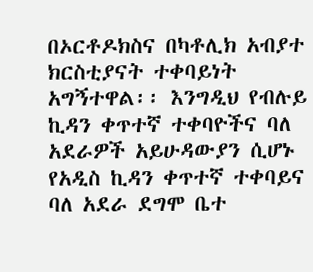በኦርቶዶክስና በካቶሊክ አብያተ ክርስቲያናት ተቀባይነት አግኝተዋል፡፡ እንግዲህ የብሉይ ኪዳን ቀጥተኛ ተቀባዮችና ባለ አደራዎች አይሁዳውያን ሲሆኑ የአዲስ ኪዳን ቀጥተኛ ተቀባይና ባለ አደራ ደግሞ ቤተ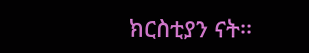ክርስቲያን ናት፡፡